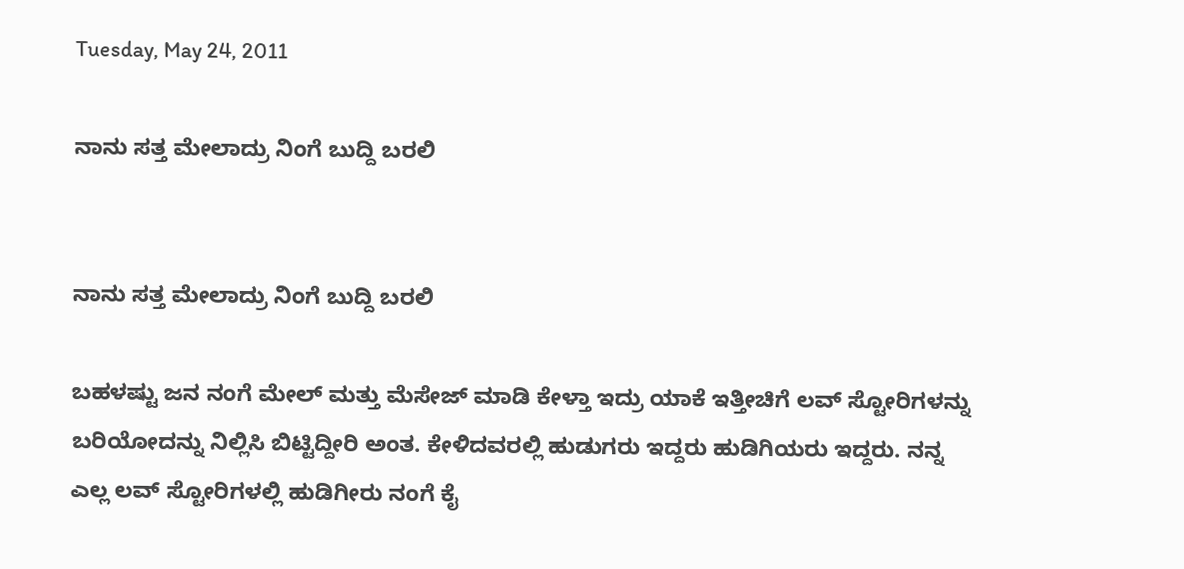Tuesday, May 24, 2011

ನಾನು ಸತ್ತ ಮೇಲಾದ್ರು ನಿಂಗೆ ಬುದ್ದಿ ಬರಲಿ


ನಾನು ಸತ್ತ ಮೇಲಾದ್ರು ನಿಂಗೆ ಬುದ್ದಿ ಬರಲಿ

ಬಹಳಷ್ಟು ಜನ ನಂಗೆ ಮೇಲ್ ಮತ್ತು ಮೆಸೇಜ್ ಮಾಡಿ ಕೇಳ್ತಾ ಇದ್ರು ಯಾಕೆ ಇತ್ತೀಚಿಗೆ ಲವ್ ಸ್ಟೋರಿಗಳನ್ನು ಬರಿಯೋದನ್ನು ನಿಲ್ಲಿಸಿ ಬಿಟ್ಟಿದ್ದೀರಿ ಅಂತ. ಕೇಳಿದವರಲ್ಲಿ ಹುಡುಗರು ಇದ್ದರು ಹುಡಿಗಿಯರು ಇದ್ದರು. ನನ್ನ ಎಲ್ಲ ಲವ್ ಸ್ಟೋರಿಗಳಲ್ಲಿ ಹುಡಿಗೀರು ನಂಗೆ ಕೈ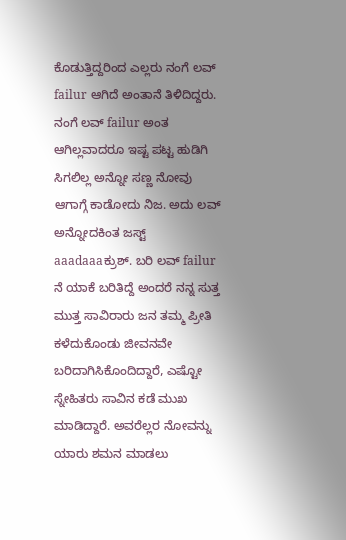ಕೊಡುತ್ತಿದ್ದರಿಂದ ಎಲ್ಲರು ನಂಗೆ ಲವ್ failur ಆಗಿದೆ ಅಂತಾನೆ ತಿಳಿದಿದ್ದರು. ನಂಗೆ ಲವ್ failur ಅಂತ ಆಗಿಲ್ಲವಾದರೂ ಇಷ್ಟ ಪಟ್ಟ ಹುಡಿಗಿ ಸಿಗಲಿಲ್ಲ ಅನ್ನೋ ಸಣ್ಣ ನೋವು ಆಗಾಗ್ಗೆ ಕಾಡೋದು ನಿಜ. ಅದು ಲವ್ ಅನ್ನೋದಕಿಂತ ಜಸ್ಟ್ aaadaaaಕ್ರುಶ್. ಬರಿ ಲವ್ failur ನೆ ಯಾಕೆ ಬರಿತಿದ್ದೆ ಅಂದರೆ ನನ್ನ ಸುತ್ತ ಮುತ್ತ ಸಾವಿರಾರು ಜನ ತಮ್ಮ ಪ್ರೀತಿ ಕಳೆದುಕೊಂಡು ಜೀವನವೇ ಬರಿದಾಗಿಸಿಕೊಂದಿದ್ದಾರೆ, ಎಷ್ಟೋ ಸ್ನೇಹಿತರು ಸಾವಿನ ಕಡೆ ಮುಖ ಮಾಡಿದ್ದಾರೆ. ಅವರೆಲ್ಲರ ನೋವನ್ನು ಯಾರು ಶಮನ ಮಾಡಲು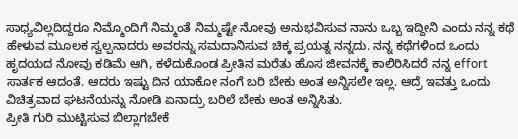ಸಾಧ್ಯವಿಲ್ಲದಿದ್ದರೂ ನಿಮ್ಮೊಂದಿಗೆ ನಿಮ್ಮಂತೆ ನಿಮ್ಮಷ್ಟೇ ನೋವು ಅನುಭವಿಸುವ ನಾನು ಒಬ್ಬ ಇದ್ದೀನಿ ಎಂದು ನನ್ನ ಕಥೆ ಹೇಳುವ ಮೂಲಕ ಸ್ವಲ್ಪನಾದರು ಅವರನ್ನು ಸಮದಾನಿಸುವ ಚಿಕ್ಕ ಪ್ರಯತ್ನ ನನ್ನದು. ನನ್ನ ಕಥೆಗಳಿಂದ ಒಂದು ಹೃದಯದ ನೋವು ಕಡಿಮೆ ಆಗಿ, ಕಳೆದುಕೊಂಡ ಪ್ರೀತಿನ ಮರೆತು ಹೊಸ ಜೀವನಕ್ಕೆ ಕಾಲಿರಿಸಿದರೆ ನನ್ನ effort ಸಾರ್ತಕ ಆದಂತೆ. ಆದರು ಇಷ್ಟು ದಿನ ಯಾಕೋ ನಂಗೆ ಬರಿ ಬೇಕು ಅಂತ ಅನ್ನಿಸಲೇ ಇಲ್ಲ. ಆದ್ರೆ ಇವತ್ತು ಒಂದು ವಿಚಿತ್ರವಾದ ಘಟನೆಯನ್ನು ನೋಡಿ ಏನಾದ್ರು ಬರಿಲೆ ಬೇಕು ಅಂತ ಅನ್ನಿಸಿತು.
ಪ್ರೀತಿ ಗುರಿ ಮುಟ್ಟಿಸುವ ಬಿಲ್ಲಾಗಬೇಕೆ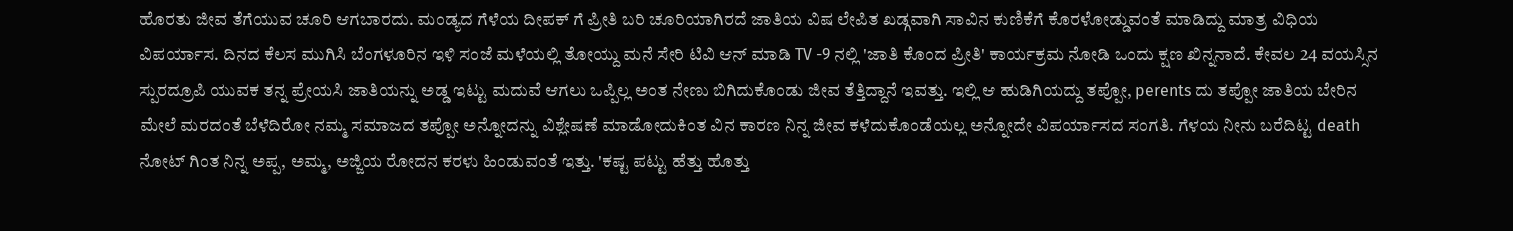ಹೊರತು ಜೀವ ತೆಗೆಯುವ ಚೂರಿ ಆಗಬಾರದು. ಮಂಡ್ಯದ ಗೆಳೆಯ ದೀಪಕ್ ಗೆ ಪ್ರೀತಿ ಬರಿ ಚೂರಿಯಾಗಿರದೆ ಜಾತಿಯ ವಿಷ ಲೇಪಿತ ಖಡ್ಗವಾಗಿ ಸಾವಿನ ಕುಣಿಕೆಗೆ ಕೊರಳೋಡ್ಡುವಂತೆ ಮಾಡಿದ್ದು ಮಾತ್ರ ವಿಧಿಯ ವಿಪರ್ಯಾಸ. ದಿನದ ಕೆಲಸ ಮುಗಿಸಿ ಬೆಂಗಳೂರಿನ ಇಳಿ ಸಂಜೆ ಮಳೆಯಲ್ಲಿ ತೋಯ್ದು ಮನೆ ಸೇರಿ ಟಿವಿ ಆನ್ ಮಾಡಿ TV -9 ನಲ್ಲಿ 'ಜಾತಿ ಕೊಂದ ಪ್ರೀತಿ' ಕಾರ್ಯಕ್ರಮ ನೋಡಿ ಒಂದು ಕ್ಷಣ ಖಿನ್ನನಾದೆ. ಕೇವಲ 24 ವಯಸ್ಸಿನ ಸ್ಪುರದ್ರೂಪಿ ಯುವಕ ತನ್ನ ಪ್ರೇಯಸಿ ಜಾತಿಯನ್ನು ಅಡ್ಡ ಇಟ್ಟು ಮದುವೆ ಆಗಲು ಒಪ್ಪಿಲ್ಲ ಅಂತ ನೇಣು ಬಿಗಿದುಕೊಂಡು ಜೀವ ತೆತ್ತಿದ್ದಾನೆ ಇವತ್ತು. ಇಲ್ಲಿ ಆ ಹುಡಿಗಿಯದ್ದು ತಪ್ಪೋ, perents ದು ತಪ್ಪೋ ಜಾತಿಯ ಬೇರಿನ ಮೇಲೆ ಮರದಂತೆ ಬೆಳೆದಿರೋ ನಮ್ಮ ಸಮಾಜದ ತಪ್ಪೋ ಅನ್ನೋದನ್ನು ವಿಶ್ಲೇಷಣೆ ಮಾಡೋದುಕಿಂತ ವಿನ ಕಾರಣ ನಿನ್ನ ಜೀವ ಕಳೆದುಕೊಂಡೆಯಲ್ಲ ಅನ್ನೋದೇ ವಿಪರ್ಯಾಸದ ಸಂಗತಿ. ಗೆಳಯ ನೀನು ಬರೆದಿಟ್ಟ death ನೋಟ್ ಗಿಂತ ನಿನ್ನ ಅಪ್ಪ, ಅಮ್ಮ, ಅಜ್ಜಿಯ ರೋದನ ಕರಳು ಹಿಂಡುವಂತೆ ಇತ್ತು. 'ಕಷ್ಟ ಪಟ್ಟು ಹೆತ್ತು ಹೊತ್ತು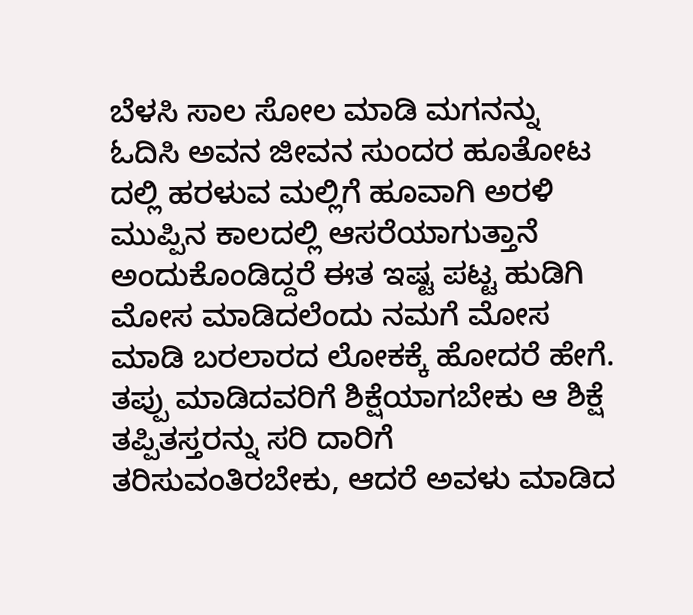ಬೆಳಸಿ ಸಾಲ ಸೋಲ ಮಾಡಿ ಮಗನನ್ನು ಓದಿಸಿ ಅವನ ಜೀವನ ಸುಂದರ ಹೂತೋಟ ದಲ್ಲಿ ಹರಳುವ ಮಲ್ಲಿಗೆ ಹೂವಾಗಿ ಅರಳಿ ಮುಪ್ಪಿನ ಕಾಲದಲ್ಲಿ ಆಸರೆಯಾಗುತ್ತಾನೆ ಅಂದುಕೊಂಡಿದ್ದರೆ ಈತ ಇಷ್ಟ ಪಟ್ಟ ಹುಡಿಗಿ ಮೋಸ ಮಾಡಿದಲೆಂದು ನಮಗೆ ಮೋಸ ಮಾಡಿ ಬರಲಾರದ ಲೋಕಕ್ಕೆ ಹೋದರೆ ಹೇಗೆ. ತಪ್ಪು ಮಾಡಿದವರಿಗೆ ಶಿಕ್ಷೆಯಾಗಬೇಕು ಆ ಶಿಕ್ಷೆ ತಪ್ಪಿತಸ್ತರನ್ನು ಸರಿ ದಾರಿಗೆ ತರಿಸುವಂತಿರಬೇಕು, ಆದರೆ ಅವಳು ಮಾಡಿದ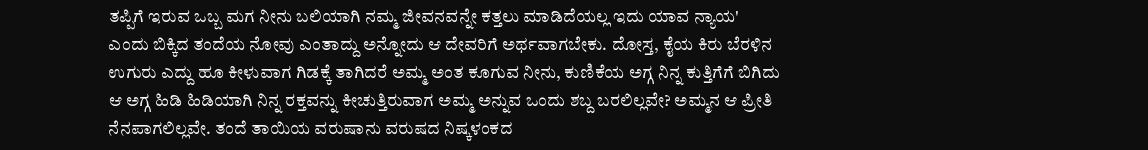ತಪ್ಪಿಗೆ ಇರುವ ಒಬ್ಬ ಮಗ ನೀನು ಬಲಿಯಾಗಿ ನಮ್ಮ ಜೀವನವನ್ನೇ ಕತ್ತಲು ಮಾಡಿದೆಯಲ್ಲ ಇದು ಯಾವ ನ್ಯಾಯ' ಎಂದು ಬಿಕ್ಕಿದ ತಂದೆಯ ನೋವು ಎಂತಾದ್ದು ಅನ್ನೋದು ಆ ದೇವರಿಗೆ ಅರ್ಥವಾಗಬೇಕು. ದೋಸ್ತ, ಕೈಯ ಕಿರು ಬೆರಳಿನ ಉಗುರು ಎದ್ದು ಹೂ ಕೀಳುವಾಗ ಗಿಡಕ್ಕೆ ತಾಗಿದರೆ ಅಮ್ಮ ಅಂತ ಕೂಗುವ ನೀನು, ಕುಣಿಕೆಯ ಅಗ್ಗ ನಿನ್ನ ಕುತ್ತಿಗೆಗೆ ಬಿಗಿದು ಆ ಅಗ್ಗ ಹಿಡಿ ಹಿಡಿಯಾಗಿ ನಿನ್ನ ರಕ್ತವನ್ನು ಕೀಚುತ್ತಿರುವಾಗ ಅಮ್ಮ ಅನ್ನುವ ಒಂದು ಶಬ್ದ ಬರಲಿಲ್ಲವೇ? ಅಮ್ಮನ ಆ ಪ್ರೀತಿ ನೆನಪಾಗಲಿಲ್ಲವೇ. ತಂದೆ ತಾಯಿಯ ವರುಷಾನು ವರುಷದ ನಿಷ್ಕಳಂಕದ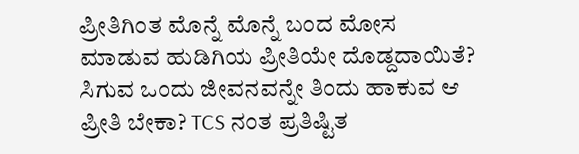ಪ್ರೀತಿಗಿಂತ ಮೊನ್ನೆ ಮೊನ್ನೆ ಬಂದ ಮೋಸ ಮಾಡುವ ಹುಡಿಗಿಯ ಪ್ರೀತಿಯೇ ದೊಡ್ದದಾಯಿತೆ? ಸಿಗುವ ಒಂದು ಜೀವನವನ್ನೇ ತಿಂದು ಹಾಕುವ ಆ ಪ್ರೀತಿ ಬೇಕಾ? TCS ನಂತ ಪ್ರತಿಷ್ಟಿತ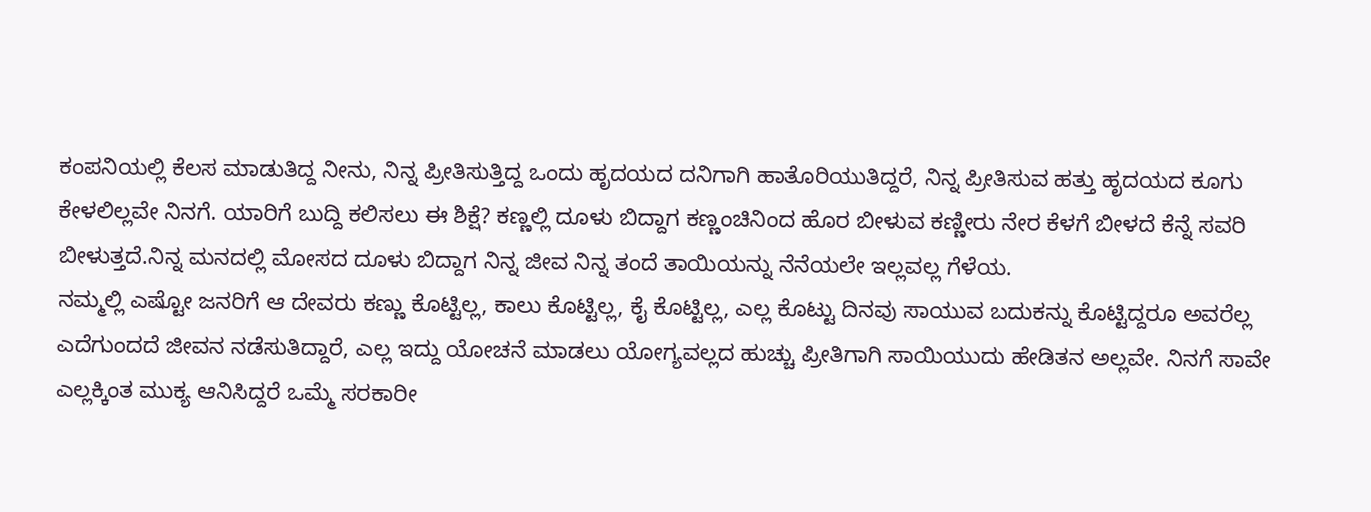ಕಂಪನಿಯಲ್ಲಿ ಕೆಲಸ ಮಾಡುತಿದ್ದ ನೀನು, ನಿನ್ನ ಪ್ರೀತಿಸುತ್ತಿದ್ದ ಒಂದು ಹೃದಯದ ದನಿಗಾಗಿ ಹಾತೊರಿಯುತಿದ್ದರೆ, ನಿನ್ನ ಪ್ರೀತಿಸುವ ಹತ್ತು ಹೃದಯದ ಕೂಗು ಕೇಳಲಿಲ್ಲವೇ ನಿನಗೆ. ಯಾರಿಗೆ ಬುದ್ದಿ ಕಲಿಸಲು ಈ ಶಿಕ್ಷೆ? ಕಣ್ಣಲ್ಲಿ ದೂಳು ಬಿದ್ದಾಗ ಕಣ್ಣಂಚಿನಿಂದ ಹೊರ ಬೀಳುವ ಕಣ್ಣೀರು ನೇರ ಕೆಳಗೆ ಬೀಳದೆ ಕೆನ್ನೆ ಸವರಿ ಬೀಳುತ್ತದೆ.ನಿನ್ನ ಮನದಲ್ಲಿ ಮೋಸದ ದೂಳು ಬಿದ್ದಾಗ ನಿನ್ನ ಜೀವ ನಿನ್ನ ತಂದೆ ತಾಯಿಯನ್ನು ನೆನೆಯಲೇ ಇಲ್ಲವಲ್ಲ ಗೆಳೆಯ.
ನಮ್ಮಲ್ಲಿ ಎಷ್ಟೋ ಜನರಿಗೆ ಆ ದೇವರು ಕಣ್ಣು ಕೊಟ್ಟಿಲ್ಲ, ಕಾಲು ಕೊಟ್ಟಿಲ್ಲ, ಕೈ ಕೊಟ್ಟಿಲ್ಲ, ಎಲ್ಲ ಕೊಟ್ಟು ದಿನವು ಸಾಯುವ ಬದುಕನ್ನು ಕೊಟ್ಟಿದ್ದರೂ ಅವರೆಲ್ಲ ಎದೆಗುಂದದೆ ಜೀವನ ನಡೆಸುತಿದ್ದಾರೆ, ಎಲ್ಲ ಇದ್ದು ಯೋಚನೆ ಮಾಡಲು ಯೋಗ್ಯವಲ್ಲದ ಹುಚ್ಚು ಪ್ರೀತಿಗಾಗಿ ಸಾಯಿಯುದು ಹೇಡಿತನ ಅಲ್ಲವೇ. ನಿನಗೆ ಸಾವೇ ಎಲ್ಲಕ್ಕಿಂತ ಮುಕ್ಯ ಆನಿಸಿದ್ದರೆ ಒಮ್ಮೆ ಸರಕಾರೀ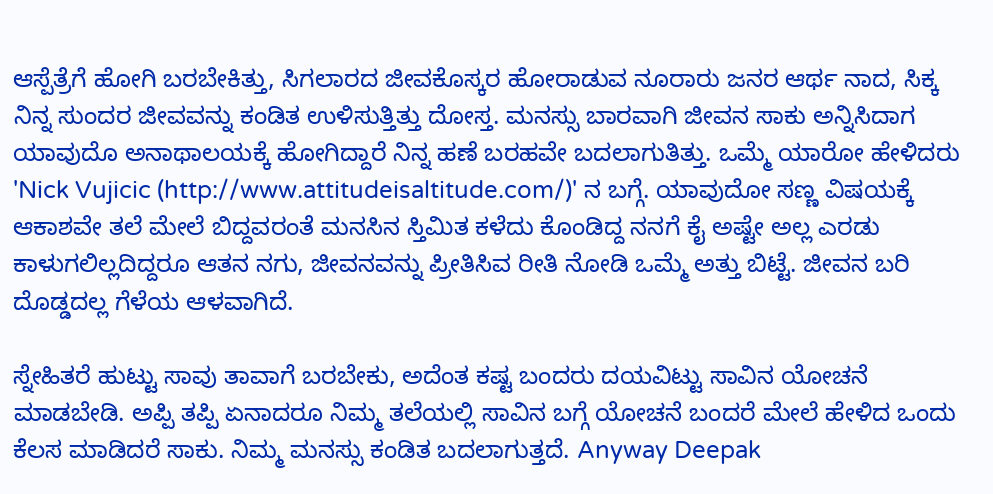ಆಸ್ಪೆತ್ರೆಗೆ ಹೋಗಿ ಬರಬೇಕಿತ್ತು, ಸಿಗಲಾರದ ಜೀವಕೊಸ್ಕರ ಹೋರಾಡುವ ನೂರಾರು ಜನರ ಆರ್ಥ ನಾದ, ಸಿಕ್ಕ ನಿನ್ನ ಸುಂದರ ಜೀವವನ್ನು ಕಂಡಿತ ಉಳಿಸುತ್ತಿತ್ತು ದೋಸ್ತ. ಮನಸ್ಸು ಬಾರವಾಗಿ ಜೀವನ ಸಾಕು ಅನ್ನಿಸಿದಾಗ ಯಾವುದೊ ಅನಾಥಾಲಯಕ್ಕೆ ಹೋಗಿದ್ದಾರೆ ನಿನ್ನ ಹಣೆ ಬರಹವೇ ಬದಲಾಗುತಿತ್ತು. ಒಮ್ಮೆ ಯಾರೋ ಹೇಳಿದರು 'Nick Vujicic (http://www.attitudeisaltitude.com/)' ನ ಬಗ್ಗೆ. ಯಾವುದೋ ಸಣ್ಣ ವಿಷಯಕ್ಕೆ ಆಕಾಶವೇ ತಲೆ ಮೇಲೆ ಬಿದ್ದವರಂತೆ ಮನಸಿನ ಸ್ತಿಮಿತ ಕಳೆದು ಕೊಂಡಿದ್ದ ನನಗೆ ಕೈ ಅಷ್ಟೇ ಅಲ್ಲ ಎರಡು ಕಾಳುಗಲಿಲ್ಲದಿದ್ದರೂ ಆತನ ನಗು, ಜೀವನವನ್ನು ಪ್ರೀತಿಸಿವ ರೀತಿ ನೋಡಿ ಒಮ್ಮೆ ಅತ್ತು ಬಿಟ್ಟೆ. ಜೀವನ ಬರಿ ದೊಡ್ಡದಲ್ಲ ಗೆಳೆಯ ಆಳವಾಗಿದೆ.

ಸ್ನೇಹಿತರೆ ಹುಟ್ಟು ಸಾವು ತಾವಾಗೆ ಬರಬೇಕು, ಅದೆಂತ ಕಷ್ಟ ಬಂದರು ದಯವಿಟ್ಟು ಸಾವಿನ ಯೋಚನೆ ಮಾಡಬೇಡಿ. ಅಪ್ಪಿ ತಪ್ಪಿ ಏನಾದರೂ ನಿಮ್ಮ ತಲೆಯಲ್ಲಿ ಸಾವಿನ ಬಗ್ಗೆ ಯೋಚನೆ ಬಂದರೆ ಮೇಲೆ ಹೇಳಿದ ಒಂದು ಕೆಲಸ ಮಾಡಿದರೆ ಸಾಕು. ನಿಮ್ಮ ಮನಸ್ಸು ಕಂಡಿತ ಬದಲಾಗುತ್ತದೆ. Anyway Deepak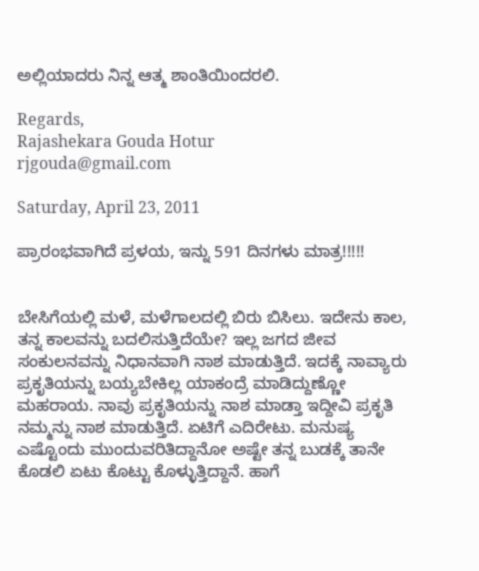ಅಲ್ಲಿಯಾದರು ನಿನ್ನ ಆತ್ಮ ಶಾಂತಿಯಿಂದರಲಿ.

Regards,
Rajashekara Gouda Hotur
rjgouda@gmail.com

Saturday, April 23, 2011

ಪ್ರಾರಂಭವಾಗಿದೆ ಪ್ರಳಯ, ಇನ್ನು 591 ದಿನಗಳು ಮಾತ್ರ!!!!!


ಬೇಸಿಗೆಯಲ್ಲಿ ಮಳೆ, ಮಳೆಗಾಲದಲ್ಲಿ ಬಿರು ಬಿಸಿಲು. ಇದೇನು ಕಾಲ, ತನ್ನ ಕಾಲವನ್ನು ಬದಲಿಸುತ್ತಿದೆಯೇ? ಇಲ್ಲ ಜಗದ ಜೀವ ಸಂಕುಲನವನ್ನು ನಿಧಾನವಾಗಿ ನಾಶ ಮಾಡುತ್ತಿದೆ. ಇದಕ್ಕೆ ನಾವ್ಯಾರು ಪ್ರಕೃತಿಯನ್ನು ಬಯ್ಯಬೇಕಿಲ್ಲ ಯಾಕಂದ್ರೆ ಮಾಡಿದ್ದುಣ್ಣೋ ಮಹರಾಯ. ನಾವು ಪ್ರಕೃತಿಯನ್ನು ನಾಶ ಮಾಡ್ತಾ ಇದ್ದೀವಿ ಪ್ರಕೃತಿ ನಮ್ಮನ್ನು ನಾಶ ಮಾಡುತ್ತಿದೆ. ಏಟಿಗೆ ಎದಿರೇಟು. ಮನುಷ್ಯ ಎಷ್ಟೊಂದು ಮುಂದುವರಿತಿದ್ದಾನೋ ಅಷ್ಟೇ ತನ್ನ ಬುಡಕ್ಕೆ ತಾನೇ ಕೊಡಲಿ ಏಟು ಕೊಟ್ಟು ಕೊಳ್ಳುತ್ತಿದ್ದಾನೆ. ಹಾಗೆ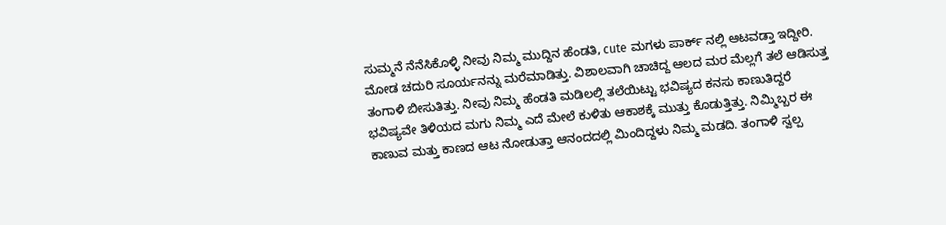ಸುಮ್ಮನೆ ನೆನೆಸಿಕೊಳ್ಳಿ ನೀವು ನಿಮ್ಮ ಮುದ್ದಿನ ಹೆಂಡತಿ, cute ಮಗಳು ಪಾರ್ಕ್ ನಲ್ಲಿ ಆಟವಡ್ತಾ ಇದ್ದೀರಿ. ಮೋಡ ಚದುರಿ ಸೂರ್ಯನನ್ನು ಮರೆಮಾಡಿತ್ತು. ವಿಶಾಲವಾಗಿ ಚಾಚಿದ್ದ ಆಲದ ಮರ ಮೆಲ್ಲಗೆ ತಲೆ ಆಡಿಸುತ್ತ ತಂಗಾಳಿ ಬೀಸುತಿತ್ತು. ನೀವು ನಿಮ್ಮ ಹೆಂಡತಿ ಮಡಿಲಲ್ಲಿ ತಲೆಯಿಟ್ಟು ಭವಿಷ್ಯದ ಕನಸು ಕಾಣುತಿದ್ದರೆ ಭವಿಷ್ಯವೇ ತಿಳಿಯದ ಮಗು ನಿಮ್ಮ ಎದೆ ಮೇಲೆ ಕುಳಿತು ಆಕಾಶಕ್ಕೆ ಮುತ್ತು ಕೊಡುತ್ತಿತ್ತು. ನಿಮ್ಮಿಬ್ಬರ ಈ ಕಾಣುವ ಮತ್ತು ಕಾಣದ ಆಟ ನೋಡುತ್ತಾ ಆನಂದದಲ್ಲಿ ಮಿಂದಿದ್ದಳು ನಿಮ್ಮ ಮಡದಿ. ತಂಗಾಳಿ ಸ್ವಲ್ಪ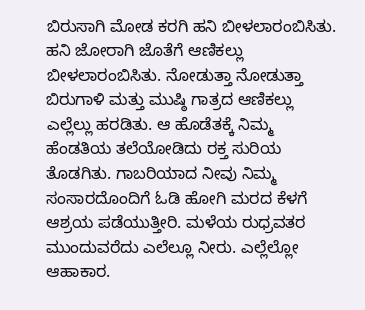ಬಿರುಸಾಗಿ ಮೋಡ ಕರಗಿ ಹನಿ ಬೀಳಲಾರಂಬಿಸಿತು. ಹನಿ ಜೋರಾಗಿ ಜೊತೆಗೆ ಆಣಿಕಲ್ಲು ಬೀಳಲಾರಂಬಿಸಿತು. ನೋಡುತ್ತಾ ನೋಡುತ್ತಾ ಬಿರುಗಾಳಿ ಮತ್ತು ಮುಷ್ಠಿ ಗಾತ್ರದ ಆಣಿಕಲ್ಲು ಎಲ್ಲೆಲ್ಲು ಹರಡಿತು. ಆ ಹೊಡೆತಕ್ಕೆ ನಿಮ್ಮ ಹೆಂಡತಿಯ ತಲೆಯೋಡಿದು ರಕ್ತ ಸುರಿಯ ತೊಡಗಿತು. ಗಾಬರಿಯಾದ ನೀವು ನಿಮ್ಮ ಸಂಸಾರದೊಂದಿಗೆ ಓಡಿ ಹೋಗಿ ಮರದ ಕೆಳಗೆ ಆಶ್ರಯ ಪಡೆಯುತ್ತೀರಿ. ಮಳೆಯ ರುಧ್ರವತರ ಮುಂದುವರೆದು ಎಲೆಲ್ಲೂ ನೀರು. ಎಲ್ಲೆಲ್ಲೋ ಆಹಾಕಾರ.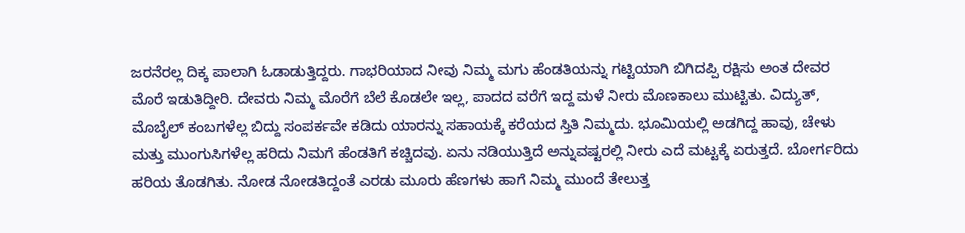ಜರನೆರಲ್ಲ ದಿಕ್ಕ ಪಾಲಾಗಿ ಓಡಾಡುತ್ತಿದ್ದರು. ಗಾಭರಿಯಾದ ನೀವು ನಿಮ್ಮ ಮಗು ಹೆಂಡತಿಯನ್ನು ಗಟ್ಟಿಯಾಗಿ ಬಿಗಿದಪ್ಪಿ ರಕ್ಷಿಸು ಅಂತ ದೇವರ ಮೊರೆ ಇಡುತಿದ್ದೀರಿ. ದೇವರು ನಿಮ್ಮ ಮೊರೆಗೆ ಬೆಲೆ ಕೊಡಲೇ ಇಲ್ಲ, ಪಾದದ ವರೆಗೆ ಇದ್ದ ಮಳೆ ನೀರು ಮೊಣಕಾಲು ಮುಟ್ಟಿತು. ವಿದ್ಯುತ್, ಮೊಬೈಲ್ ಕಂಬಗಳೆಲ್ಲ ಬಿದ್ದು ಸಂಪರ್ಕವೇ ಕಡಿದು ಯಾರನ್ನು ಸಹಾಯಕ್ಕೆ ಕರೆಯದ ಸ್ತಿತಿ ನಿಮ್ಮದು. ಭೂಮಿಯಲ್ಲಿ ಅಡಗಿದ್ದ ಹಾವು, ಚೇಳು ಮತ್ತು ಮುಂಗುಸಿಗಳೆಲ್ಲ ಹರಿದು ನಿಮಗೆ ಹೆಂಡತಿಗೆ ಕಚ್ಚಿದವು. ಏನು ನಡಿಯುತ್ತಿದೆ ಅನ್ನುವಷ್ಟರಲ್ಲಿ ನೀರು ಎದೆ ಮಟ್ಟಕ್ಕೆ ಏರುತ್ತದೆ. ಬೋರ್ಗರಿದು ಹರಿಯ ತೊಡಗಿತು. ನೋಡ ನೋಡತಿದ್ದಂತೆ ಎರಡು ಮೂರು ಹೆಣಗಳು ಹಾಗೆ ನಿಮ್ಮ ಮುಂದೆ ತೇಲುತ್ತ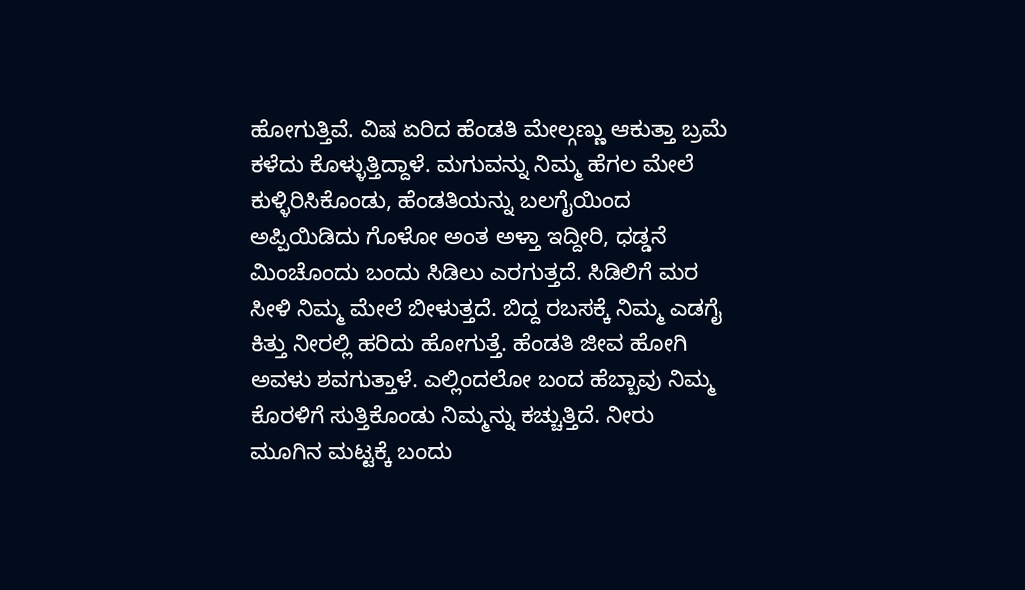ಹೋಗುತ್ತಿವೆ. ವಿಷ ಏರಿದ ಹೆಂಡತಿ ಮೇಲ್ಗಣ್ಣು ಆಕುತ್ತಾ ಬ್ರಮೆ ಕಳೆದು ಕೊಳ್ಳುತ್ತಿದ್ದಾಳೆ. ಮಗುವನ್ನು ನಿಮ್ಮ ಹೆಗಲ ಮೇಲೆ ಕುಳ್ಳಿರಿಸಿಕೊಂಡು, ಹೆಂಡತಿಯನ್ನು ಬಲಗೈಯಿಂದ ಅಪ್ಪಿಯಿಡಿದು ಗೊಳೋ ಅಂತ ಅಳ್ತಾ ಇದ್ದೀರಿ, ಧಡ್ಡನೆ ಮಿಂಚೊಂದು ಬಂದು ಸಿಡಿಲು ಎರಗುತ್ತದೆ. ಸಿಡಿಲಿಗೆ ಮರ ಸೀಳಿ ನಿಮ್ಮ ಮೇಲೆ ಬೀಳುತ್ತದೆ. ಬಿದ್ದ ರಬಸಕ್ಕೆ ನಿಮ್ಮ ಎಡಗೈ ಕಿತ್ತು ನೀರಲ್ಲಿ ಹರಿದು ಹೋಗುತ್ತೆ. ಹೆಂಡತಿ ಜೀವ ಹೋಗಿ ಅವಳು ಶವಗುತ್ತಾಳೆ. ಎಲ್ಲಿಂದಲೋ ಬಂದ ಹೆಬ್ಬಾವು ನಿಮ್ಮ ಕೊರಳಿಗೆ ಸುತ್ತಿಕೊಂಡು ನಿಮ್ಮನ್ನು ಕಚ್ಚುತ್ತಿದೆ. ನೀರು ಮೂಗಿನ ಮಟ್ಟಕ್ಕೆ ಬಂದು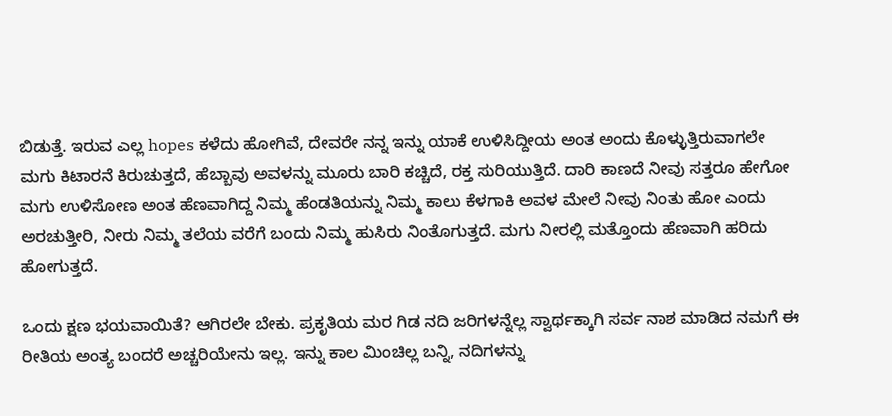ಬಿಡುತ್ತೆ. ಇರುವ ಎಲ್ಲ hopes ಕಳೆದು ಹೋಗಿವೆ, ದೇವರೇ ನನ್ನ ಇನ್ನು ಯಾಕೆ ಉಳಿಸಿದ್ದೀಯ ಅಂತ ಅಂದು ಕೊಳ್ಳುತ್ತಿರುವಾಗಲೇ ಮಗು ಕಿಟಾರನೆ ಕಿರುಚುತ್ತದೆ, ಹೆಬ್ಬಾವು ಅವಳನ್ನು ಮೂರು ಬಾರಿ ಕಚ್ಚಿದೆ, ರಕ್ತ ಸುರಿಯುತ್ತಿದೆ. ದಾರಿ ಕಾಣದೆ ನೀವು ಸತ್ತರೂ ಹೇಗೋ ಮಗು ಉಳಿಸೋಣ ಅಂತ ಹೆಣವಾಗಿದ್ದ ನಿಮ್ಮ ಹೆಂಡತಿಯನ್ನು ನಿಮ್ಮ ಕಾಲು ಕೆಳಗಾಕಿ ಅವಳ ಮೇಲೆ ನೀವು ನಿಂತು ಹೋ ಎಂದು ಅರಚುತ್ತೀರಿ, ನೀರು ನಿಮ್ಮ ತಲೆಯ ವರೆಗೆ ಬಂದು ನಿಮ್ಮ ಹುಸಿರು ನಿಂತೊಗುತ್ತದೆ. ಮಗು ನೀರಲ್ಲಿ ಮತ್ತೊಂದು ಹೆಣವಾಗಿ ಹರಿದು ಹೋಗುತ್ತದೆ.

ಒಂದು ಕ್ಷಣ ಭಯವಾಯಿತೆ? ಆಗಿರಲೇ ಬೇಕು. ಪ್ರಕೃತಿಯ ಮರ ಗಿಡ ನದಿ ಜರಿಗಳನ್ನೆಲ್ಲ ಸ್ವಾರ್ಥಕ್ಕಾಗಿ ಸರ್ವ ನಾಶ ಮಾಡಿದ ನಮಗೆ ಈ ರೀತಿಯ ಅಂತ್ಯ ಬಂದರೆ ಅಚ್ಚರಿಯೇನು ಇಲ್ಲ. ಇನ್ನು ಕಾಲ ಮಿಂಚಿಲ್ಲ ಬನ್ನಿ, ನದಿಗಳನ್ನು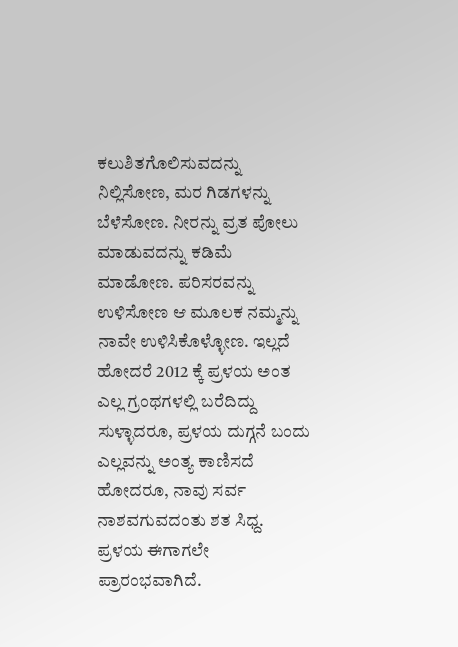ಕಲುಶಿತಗೊಲಿಸುವದನ್ನು ನಿಲ್ಲಿಸೋಣ, ಮರ ಗಿಡಗಳನ್ನು ಬೆಳೆಸೋಣ. ನೀರನ್ನು ವ್ರತ ಪೋಲು ಮಾಡುವದನ್ನು ಕಡಿಮೆ ಮಾಡೋಣ. ಪರಿಸರವನ್ನು ಉಳಿಸೋಣ ಆ ಮೂಲಕ ನಮ್ಮನ್ನು ನಾವೇ ಉಳಿಸಿಕೊಳ್ಳೋಣ. ಇಲ್ಲದೆ ಹೋದರೆ 2012 ಕ್ಕೆ ಪ್ರಳಯ ಅಂತ ಎಲ್ಲ ಗ್ರಂಥಗಳಲ್ಲಿ ಬರೆದಿದ್ದು ಸುಳ್ಳಾದರೂ, ಪ್ರಳಯ ದುಗ್ಗನೆ ಬಂದು ಎಲ್ಲವನ್ನು ಅಂತ್ಯ ಕಾಣಿಸದೆ ಹೋದರೂ, ನಾವು ಸರ್ವ ನಾಶವಗುವದಂತು ಶತ ಸಿಧ್ದ. ಪ್ರಳಯ ಈಗಾಗಲೇ ಪ್ರಾರಂಭವಾಗಿದೆ.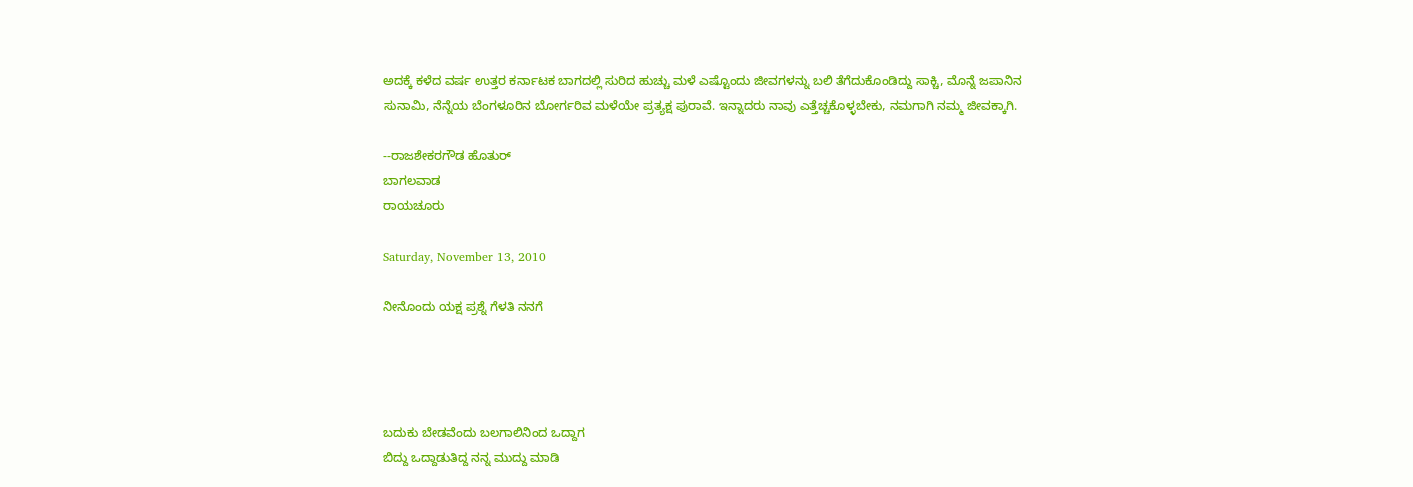ಅದಕ್ಕೆ ಕಳೆದ ವರ್ಷ ಉತ್ತರ ಕರ್ನಾಟಕ ಬಾಗದಲ್ಲಿ ಸುರಿದ ಹುಚ್ಚು ಮಳೆ ಎಷ್ಟೊಂದು ಜೀವಗಳನ್ನು ಬಲಿ ತೆಗೆದುಕೊಂಡಿದ್ದು ಸಾಕ್ಚಿ, ಮೊನ್ನೆ ಜಪಾನಿನ ಸುನಾಮಿ, ನೆನ್ನೆಯ ಬೆಂಗಳೂರಿನ ಬೋರ್ಗರಿವ ಮಳೆಯೇ ಪ್ರತ್ಯಕ್ಷ ಪುರಾವೆ. ಇನ್ನಾದರು ನಾವು ಎತ್ತೆಚ್ಚಕೊಳ್ಳಬೇಕು, ನಮಗಾಗಿ ನಮ್ಮ ಜೀವಕ್ಕಾಗಿ.

--ರಾಜಶೇಕರಗೌಡ ಹೊತುರ್
ಬಾಗಲವಾಡ
ರಾಯಚೂರು

Saturday, November 13, 2010

ನೀನೊಂದು ಯಕ್ಷ ಪ್ರಶ್ನೆ ಗೆಳತಿ ನನಗೆ




ಬದುಕು ಬೇಡವೆಂದು ಬಲಗಾಲಿನಿಂದ ಒದ್ದಾಗ
ಬಿದ್ದು ಒದ್ದಾಡುತಿದ್ದ ನನ್ನ ಮುದ್ದು ಮಾಡಿ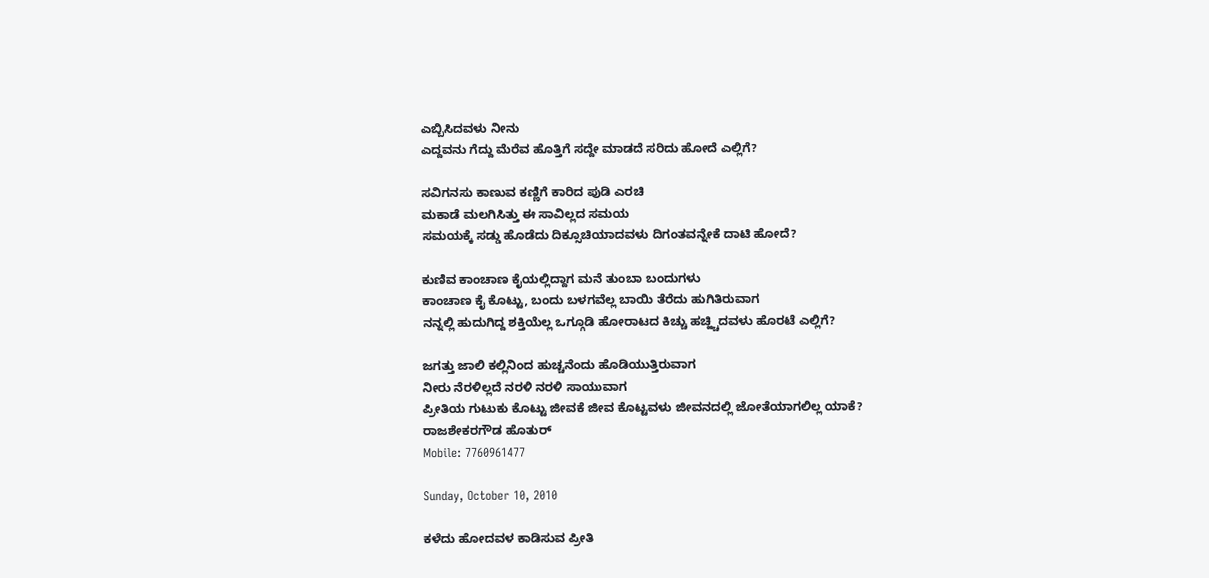ಎಬ್ಬಿಸಿದವಳು ನೀನು
ಎದ್ದವನು ಗೆದ್ದು ಮೆರೆವ ಹೊತ್ತಿಗೆ ಸದ್ದೇ ಮಾಡದೆ ಸರಿದು ಹೋದೆ ಎಲ್ಲಿಗೆ?

ಸವಿಗನಸು ಕಾಣುವ ಕಣ್ಣಿಗೆ ಕಾರಿದ ಪುಡಿ ಎರಚಿ
ಮಕಾಡೆ ಮಲಗಿಸಿತ್ತು ಈ ಸಾವಿಲ್ಲದ ಸಮಯ
ಸಮಯಕ್ಕೆ ಸಡ್ಡು ಹೊಡೆದು ದಿಕ್ಸೂಚಿಯಾದವಳು ದಿಗಂತವನ್ನೇಕೆ ದಾಟಿ ಹೋದೆ?

ಕುಣಿವ ಕಾಂಚಾಣ ಕೈಯಲ್ಲಿದ್ದಾಗ ಮನೆ ತುಂಬಾ ಬಂದುಗಳು
ಕಾಂಚಾಣ ಕೈ ಕೊಟ್ಟು, ಬಂದು ಬಳಗವೆಲ್ಲ ಬಾಯಿ ತೆರೆದು ಹುಗಿತಿರುವಾಗ
ನನ್ನಲ್ಲಿ ಹುದುಗಿದ್ದ ಶಕ್ತಿಯೆಲ್ಲ ಒಗ್ಗೂಡಿ ಹೋರಾಟದ ಕಿಚ್ಚು ಹಚ್ಹ್ಚಿದವಳು ಹೊರಟೆ ಎಲ್ಲಿಗೆ?

ಜಗತ್ತು ಜಾಲಿ ಕಲ್ಲಿನಿಂದ ಹುಚ್ಚನೆಂದು ಹೊಡಿಯುತ್ತಿರುವಾಗ
ನೀರು ನೆರಳಿಲ್ಲದೆ ನರಳಿ ನರಳಿ ಸಾಯುವಾಗ
ಪ್ರೀತಿಯ ಗುಟುಕು ಕೊಟ್ಟು ಜೀವಕೆ ಜೀವ ಕೊಟ್ಟವಳು ಜೀವನದಲ್ಲಿ ಜೋತೆಯಾಗಲಿಲ್ಲ ಯಾಕೆ?
ರಾಜಶೇಕರಗೌಡ ಹೊತುರ್
Mobile: 7760961477

Sunday, October 10, 2010

ಕಳೆದು ಹೋದವಳ ಕಾಡಿಸುವ ಪ್ರೀತಿ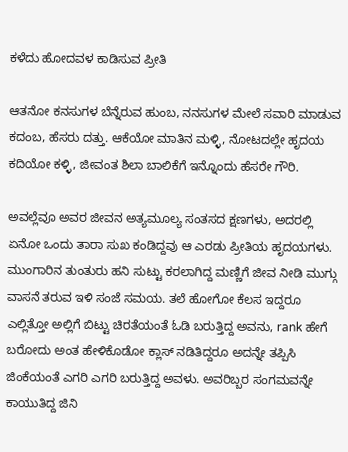ಕಳೆದು ಹೋದವಳ ಕಾಡಿಸುವ ಪ್ರೀತಿ

ಆತನೋ ಕನಸುಗಳ ಬೆನ್ನೆರುವ ಹುಂಬ, ನನಸುಗಳ ಮೇಲೆ ಸವಾರಿ ಮಾಡುವ ಕದಂಬ, ಹೆಸರು ದತ್ತು. ಆಕೆಯೋ ಮಾತಿನ ಮಳ್ಳಿ, ನೋಟದಲ್ಲೇ ಹೃದಯ ಕದಿಯೋ ಕಳ್ಳಿ, ಜೀವಂತ ಶಿಲಾ ಬಾಲಿಕೆಗೆ ಇನ್ನೊಂದು ಹೆಸರೇ ಗೌರಿ.

ಅವಲ್ಲೆವೂ ಅವರ ಜೀವನ ಅತ್ಯಮೂಲ್ಯ ಸಂತಸದ ಕ್ಷಣಗಳು, ಅದರಲ್ಲಿ ಏನೋ ಒಂದು ತಾರಾ ಸುಖ ಕಂಡಿದ್ದವು ಆ ಎರಡು ಪ್ರೀತಿಯ ಹೃದಯಗಳು. ಮುಂಗಾರಿನ ತುಂತುರು ಹನಿ ಸುಟ್ಟು ಕರಲಾಗಿದ್ದ ಮಣ್ಣಿಗೆ ಜೀವ ನೀಡಿ ಮುಗ್ಗು ವಾಸನೆ ತರುವ ಇಳಿ ಸಂಜೆ ಸಮಯ. ತಲೆ ಹೋಗೋ ಕೆಲಸ ಇದ್ದರೂ ಎಲ್ಲಿತ್ತೋ ಅಲ್ಲಿಗೆ ಬಿಟ್ಟು ಚಿರತೆಯಂತೆ ಓಡಿ ಬರುತ್ತಿದ್ದ ಅವನು, rank ಹೇಗೆ ಬರೋದು ಅಂತ ಹೇಳಿಕೊಡೋ ಕ್ಲಾಸ್ ನಡಿತಿದ್ದರೂ ಅದನ್ನೇ ತಪ್ಪಿಸಿ ಜಿಂಕೆಯಂತೆ ಎಗರಿ ಎಗರಿ ಬರುತ್ತಿದ್ದ ಅವಳು. ಅವರಿಬ್ಬರ ಸಂಗಮವನ್ನೇ ಕಾಯುತಿದ್ದ ಜಿನಿ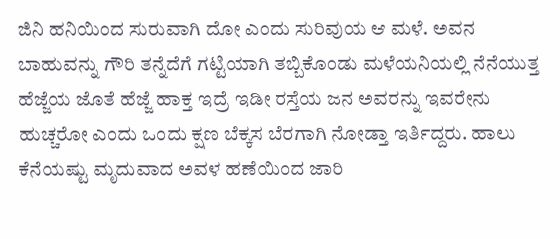ಜಿನಿ ಹನಿಯಿಂದ ಸುರುವಾಗಿ ದೋ ಎಂದು ಸುರಿವುಯ ಆ ಮಳೆ. ಅವನ ಬಾಹುವನ್ನು ಗೌರಿ ತನ್ನೆದೆಗೆ ಗಟ್ಟಿಯಾಗಿ ತಬ್ಬಿಕೊಂಡು ಮಳೆಯನಿಯಲ್ಲಿ ನೆನೆಯುತ್ತ ಹೆಜ್ಜೆಯ ಜೊತೆ ಹೆಜ್ಜೆ ಹಾಕ್ತ ಇದ್ರೆ ಇಡೀ ರಸ್ತೆಯ ಜನ ಅವರನ್ನು ಇವರೇನು ಹುಚ್ಚರೋ ಎಂದು ಒಂದು ಕ್ಷಣ ಬೆಕ್ಕಸ ಬೆರಗಾಗಿ ನೋಡ್ತಾ ಇರ್ತಿದ್ದರು. ಹಾಲು ಕೆನೆಯಷ್ಟು ಮೃದುವಾದ ಅವಳ ಹಣೆಯಿಂದ ಜಾರಿ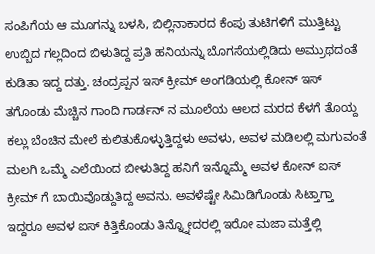ಸಂಪಿಗೆಯ ಆ ಮೂಗನ್ನು ಬಳಸಿ, ಬಿಲ್ಲಿನಾಕಾರದ ಕೆಂಪು ತುಟಿಗಳಿಗೆ ಮುತ್ತಿಟ್ಟು ಉಬ್ಬಿದ ಗಲ್ಲದಿಂದ ಬಿಳುತಿದ್ದ ಪ್ರತಿ ಹನಿಯನ್ನು ಬೊಗಸೆಯಲ್ಲಿಡಿದು ಅಮ್ರುಥದಂತೆ ಕುಡಿತಾ ಇದ್ದ ದತ್ತು. ಚಂದ್ರಪ್ಪನ ಇಸ್ ಕ್ರೀಮ್ ಅಂಗಡಿಯಲ್ಲಿ ಕೋನ್ ಇಸ್ ತಗೊಂಡು ಮೆಚ್ಚಿನ ಗಾಂದಿ ಗಾರ್ಡನ್ ನ ಮೂಲೆಯ ಆಲದ ಮರದ ಕೆಳಗೆ ತೊಯ್ದ ಕಲ್ಲು ಬೆಂಚಿನ ಮೇಲೆ ಕುಲಿತುಕೊಳ್ಳುತ್ತಿದ್ದಳು ಅವಳು, ಅವಳ ಮಡಿಲಲ್ಲಿ ಮಗುವಂತೆ ಮಲಗಿ ಒಮ್ಮೆ ಎಲೆಯಿಂದ ಬೀಳುತಿದ್ದ ಹನಿಗೆ ಇನ್ನೊಮ್ಮೆ ಅವಳ ಕೋನ್ ಐಸ್ ಕ್ರೀಮ್ ಗೆ ಬಾಯಿವೊಡ್ದುತಿದ್ದ ಅವನು. ಅವಳೆಷ್ಟೇ ಸಿಮಿಡಿಗೊಂಡು ಸಿಟ್ತಾಗ್ತಾ ಇದ್ದರೂ ಅವಳ ಐಸ್ ಕಿತ್ತಿಕೊಂಡು ತಿನ್ನ್ನೋದರಲ್ಲಿ ಇರೋ ಮಜಾ ಮತ್ತೆಲ್ಲಿ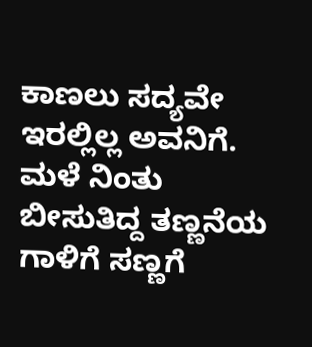ಕಾಣಲು ಸದ್ಯವೇ ಇರಲ್ಲಿಲ್ಲ ಅವನಿಗೆ. ಮಳೆ ನಿಂತು ಬೀಸುತಿದ್ದ ತಣ್ಣನೆಯ ಗಾಳಿಗೆ ಸಣ್ಣಗೆ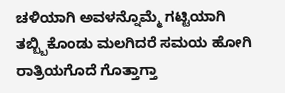ಚಳಿಯಾಗಿ ಅವಳನ್ನೊಮ್ಮೆ ಗಟ್ಟಿಯಾಗಿ ತಬ್ಬ್ಬಿಕೊಂಡು ಮಲಗಿದರೆ ಸಮಯ ಹೋಗಿ ರಾತ್ರಿಯಗೊದೆ ಗೊತ್ತಾಗ್ತಾ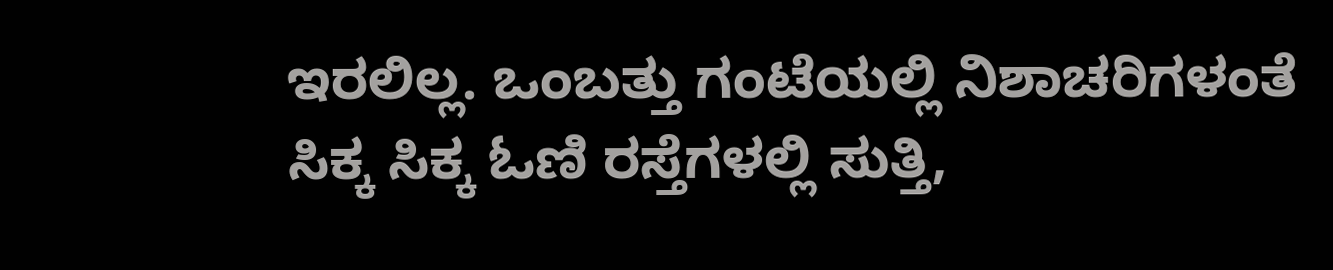ಇರಲಿಲ್ಲ. ಒಂಬತ್ತು ಗಂಟೆಯಲ್ಲಿ ನಿಶಾಚರಿಗಳಂತೆ ಸಿಕ್ಕ ಸಿಕ್ಕ ಓಣಿ ರಸ್ತೆಗಳಲ್ಲಿ ಸುತ್ತಿ,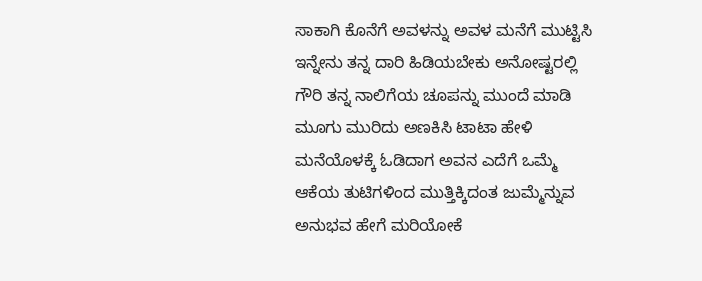ಸಾಕಾಗಿ ಕೊನೆಗೆ ಅವಳನ್ನು ಅವಳ ಮನೆಗೆ ಮುಟ್ಟಿಸಿ ಇನ್ನೇನು ತನ್ನ ದಾರಿ ಹಿಡಿಯಬೇಕು ಅನೋಷ್ಟರಲ್ಲಿ ಗೌರಿ ತನ್ನ ನಾಲಿಗೆಯ ಚೂಪನ್ನು ಮುಂದೆ ಮಾಡಿ ಮೂಗು ಮುರಿದು ಅಣಕಿಸಿ ಟಾಟಾ ಹೇಳಿ ಮನೆಯೊಳಕ್ಕೆ ಓಡಿದಾಗ ಅವನ ಎದೆಗೆ ಒಮ್ಮೆ ಆಕೆಯ ತುಟಿಗಳಿಂದ ಮುತ್ತಿಕ್ಕಿದಂತ ಜುಮ್ಮೆನ್ನುವ ಅನುಭವ ಹೇಗೆ ಮರಿಯೋಕೆ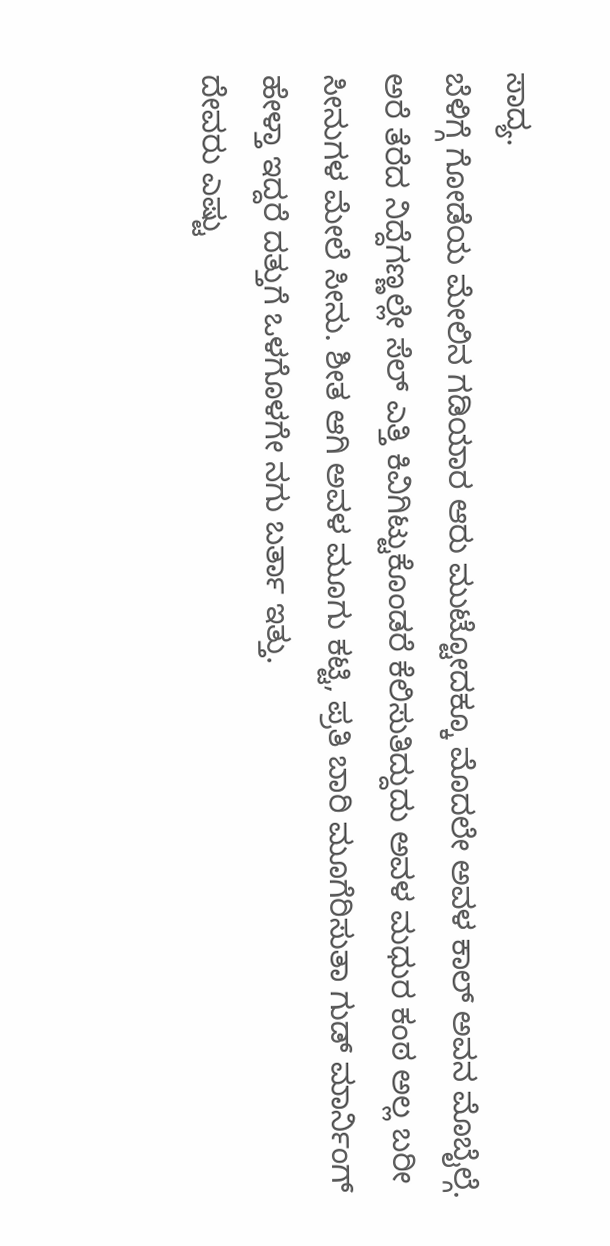ಸಾದ್ಯ.
ಬೆಳಿಗ್ಗೆ ಗೋಡೆಯ ಮೇಲಿನ ಗಡಿಯಾರ ಆರು ಮುಟ್ಟೋದಕ್ಕೂ ಮೊದಲೇ ಅವಳ ಕಾಲ್ ಅವನ ಮೊಬೈಲ್ಗೆ. ಅರೆ ತೆರೆದ ನಿದ್ದೆಗಣ್ಣಲ್ಲೇ ಸೆಲ್ ಎತ್ತಿ ಕಿವಿಗಿಟ್ಟುಕೊಂಡರೆ ಕೆಲಿಸುತಿದ್ದುದು ಅವಳ ಮಧುರ ಕಂಠ ಅಲ್ಲ ಬರೀ ಸೀನುಗಳ ಮೇಲೆ ಸೀನು. ಶೀತ ಆಗಿ ಅವಳ ಮೂಗು ಕಟ್ಟಿ, ಪ್ರತಿ ಬಾರಿ ಮೂಗೆರಿಸುತಾ ಗುಡ್ ಮಾರ್ನಿಂಗ್ ಹೇಳ್ತಾ ಇದ್ದರೆ ದತ್ತುಗೆ ಒಳಗೊಳಗೇ ನಗು ಬರ್ತಾ ಇತ್ತು.
ದೇವರು ಎಷ್ಟು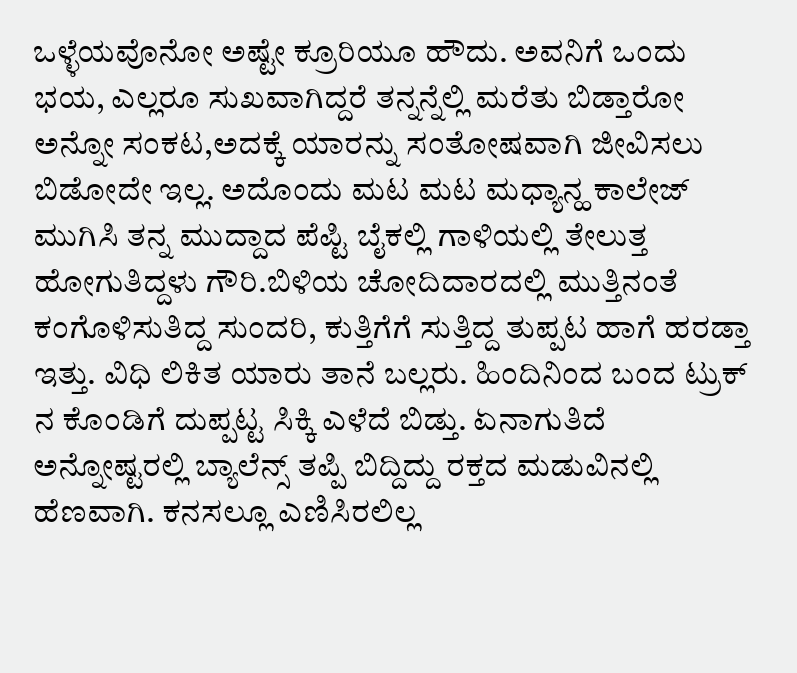ಒಳ್ಳೆಯವೊನೋ ಅಷ್ಟೇ ಕ್ರೂರಿಯೂ ಹೌದು. ಅವನಿಗೆ ಒಂದು ಭಯ, ಎಲ್ಲರೂ ಸುಖವಾಗಿದ್ದರೆ ತನ್ನನ್ನೆಲ್ಲಿ ಮರೆತು ಬಿಡ್ತಾರೋ ಅನ್ನೋ ಸಂಕಟ,ಅದಕ್ಕೆ ಯಾರನ್ನು ಸಂತೋಷವಾಗಿ ಜೀವಿಸಲು ಬಿಡೋದೇ ಇಲ್ಲ. ಅದೊಂದು ಮಟ ಮಟ ಮಧ್ಯಾನ್ಹ ಕಾಲೇಜ್ ಮುಗಿಸಿ ತನ್ನ ಮುದ್ದಾದ ಪೆಪ್ಟಿ ಬೈಕಲ್ಲಿ ಗಾಳಿಯಲ್ಲಿ ತೇಲುತ್ತ ಹೋಗುತಿದ್ದಳು ಗೌರಿ.ಬಿಳಿಯ ಚೋದಿದಾರದಲ್ಲಿ ಮುತ್ತಿನಂತೆ ಕಂಗೊಳಿಸುತಿದ್ದ ಸುಂದರಿ, ಕುತ್ತಿಗೆಗೆ ಸುತ್ತಿದ್ದ ತುಪ್ಪಟ ಹಾಗೆ ಹರಡ್ತಾ ಇತ್ತು. ವಿಧಿ ಲಿಕಿತ ಯಾರು ತಾನೆ ಬಲ್ಲರು. ಹಿಂದಿನಿಂದ ಬಂದ ಟ್ರುಕ್ ನ ಕೊಂಡಿಗೆ ದುಪ್ಪಟ್ಟ ಸಿಕ್ಕಿ ಎಳೆದೆ ಬಿಡ್ತು. ಏನಾಗುತಿದೆ ಅನ್ನೋಷ್ಟರಲ್ಲಿ ಬ್ಯಾಲೆನ್ಸ್ ತಪ್ಪಿ ಬಿದ್ದಿದ್ದು ರಕ್ತದ ಮಡುವಿನಲ್ಲಿ ಹೆಣವಾಗಿ. ಕನಸಲ್ಲೂ ಎಣಿಸಿರಲಿಲ್ಲ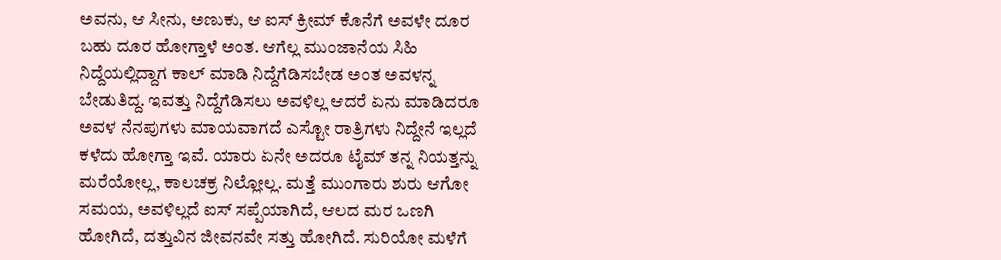ಅವನು, ಆ ಸೀನು, ಅಣುಕು, ಆ ಐಸ್ ಕ್ರೀಮ್ ಕೊನೆಗೆ ಅವಳೇ ದೂರ ಬಹು ದೂರ ಹೋಗ್ತಾಳೆ ಅಂತ. ಆಗೆಲ್ಲ ಮುಂಜಾನೆಯ ಸಿಹಿ ನಿದ್ದೆಯಲ್ಲಿದ್ದಾಗ ಕಾಲ್ ಮಾಡಿ ನಿದ್ದೆಗೆಡಿಸಬೇಡ ಅಂತ ಅವಳನ್ನ ಬೇಡುತಿದ್ದ. ಇವತ್ತು ನಿದ್ದೆಗೆಡಿಸಲು ಅವಳಿಲ್ಲ ಆದರೆ ಏನು ಮಾಡಿದರೂ ಅವಳ ನೆನಪುಗಳು ಮಾಯವಾಗದೆ ಎಸ್ಟೋ ರಾತ್ರಿಗಳು ನಿದ್ದೇನೆ ಇಲ್ಲದೆ ಕಳೆದು ಹೋಗ್ತಾ ಇವೆ. ಯಾರು ಏನೇ ಅದರೂ ಟೈಮ್ ತನ್ನ ನಿಯತ್ತನ್ನು ಮರೆಯೋಲ್ಲ, ಕಾಲಚಕ್ರ ನಿಲ್ಲೋಲ್ಲ. ಮತ್ತೆ ಮುಂಗಾರು ಶುರು ಆಗೋ ಸಮಯ, ಅವಳಿಲ್ಲದೆ ಐಸ್ ಸಪ್ಪೆಯಾಗಿದೆ, ಆಲದ ಮರ ಒಣಗಿ ಹೋಗಿದೆ, ದತ್ತುವಿನ ಜೀವನವೇ ಸತ್ತು ಹೋಗಿದೆ. ಸುರಿಯೋ ಮಳೆಗೆ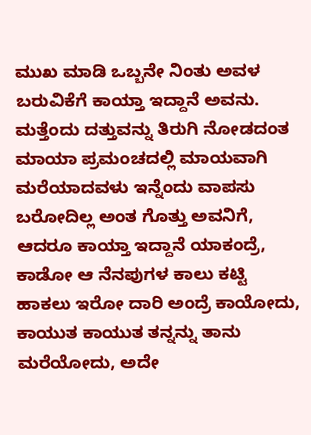ಮುಖ ಮಾಡಿ ಒಬ್ಬನೇ ನಿಂತು ಅವಳ ಬರುವಿಕೆಗೆ ಕಾಯ್ತಾ ಇದ್ದಾನೆ ಅವನು. ಮತ್ತೆಂದು ದತ್ತುವನ್ನು ತಿರುಗಿ ನೋಡದಂತ ಮಾಯಾ ಪ್ರಮಂಚದಲ್ಲಿ ಮಾಯವಾಗಿ ಮರೆಯಾದವಳು ಇನ್ನೆಂದು ವಾಪಸು ಬರೋದಿಲ್ಲ ಅಂತ ಗೊತ್ತು ಅವನಿಗೆ, ಆದರೂ ಕಾಯ್ತಾ ಇದ್ದಾನೆ ಯಾಕಂದ್ರೆ, ಕಾಡೋ ಆ ನೆನಪುಗಳ ಕಾಲು ಕಟ್ಟಿ ಹಾಕಲು ಇರೋ ದಾರಿ ಅಂದ್ರೆ ಕಾಯೋದು, ಕಾಯುತ ಕಾಯುತ ತನ್ನನ್ನು ತಾನು ಮರೆಯೋದು, ಅದೇ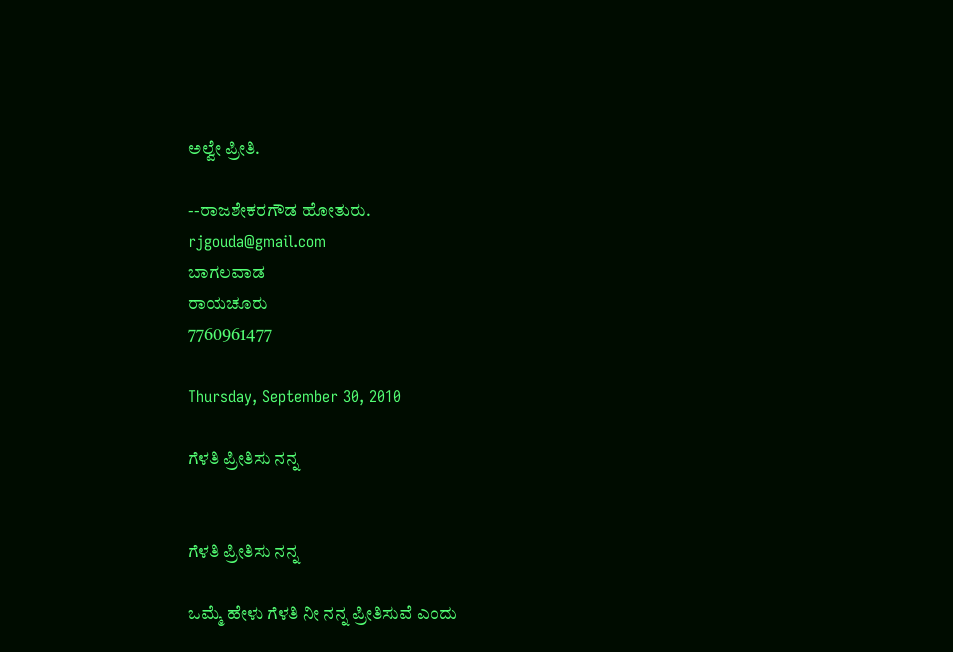ಅಲ್ವೇ ಪ್ರೀತಿ.

--ರಾಜಶೇಕರಗೌಡ ಹೋತುರು.
rjgouda@gmail.com
ಬಾಗಲವಾಡ
ರಾಯಚೂರು
7760961477

Thursday, September 30, 2010

ಗೆಳತಿ ಪ್ರೀತಿಸು ನನ್ನ


ಗೆಳತಿ ಪ್ರೀತಿಸು ನನ್ನ

ಒಮ್ಮೆ ಹೇಳು ಗೆಳತಿ ನೀ ನನ್ನ ಪ್ರೀತಿಸುವೆ ಎಂದು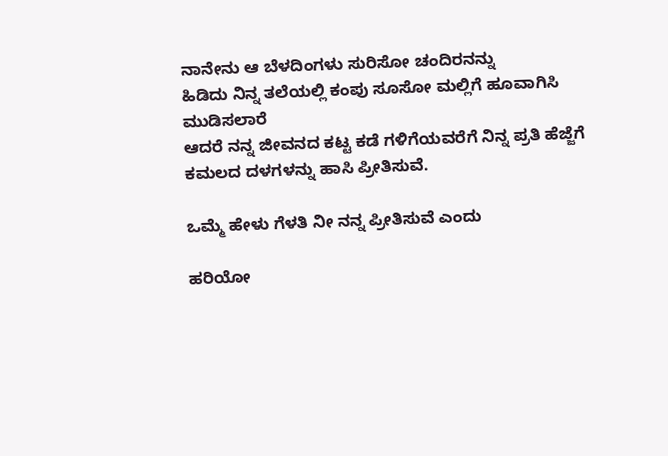ನಾನೇನು ಆ ಬೆಳದಿಂಗಳು ಸುರಿಸೋ ಚಂದಿರನನ್ನು
ಹಿಡಿದು ನಿನ್ನ ತಲೆಯಲ್ಲಿ ಕಂಪು ಸೂಸೋ ಮಲ್ಲಿಗೆ ಹೂವಾಗಿಸಿ ಮುಡಿಸಲಾರೆ
ಆದರೆ ನನ್ನ ಜೀವನದ ಕಟ್ಟ ಕಡೆ ಗಳಿಗೆಯವರೆಗೆ ನಿನ್ನ ಪ್ರತಿ ಹೆಜ್ಜೆಗೆ
ಕಮಲದ ದಳಗಳನ್ನು ಹಾಸಿ ಪ್ರೀತಿಸುವೆ.

ಒಮ್ಮೆ ಹೇಳು ಗೆಳತಿ ನೀ ನನ್ನ ಪ್ರೀತಿಸುವೆ ಎಂದು

ಹರಿಯೋ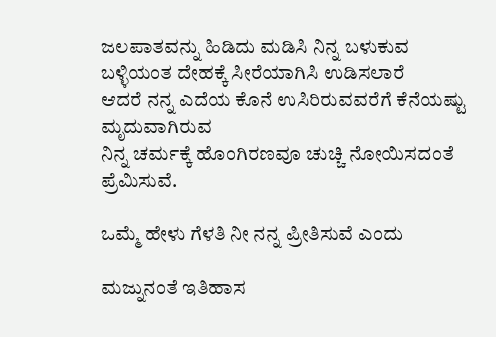ಜಲಪಾತವನ್ನು ಹಿಡಿದು ಮಡಿಸಿ ನಿನ್ನ ಬಳುಕುವ
ಬಳ್ಳಿಯಂತ ದೇಹಕ್ಕೆ ಸೀರೆಯಾಗಿಸಿ ಉಡಿಸಲಾರೆ
ಆದರೆ ನನ್ನ ಎದೆಯ ಕೊನೆ ಉಸಿರಿರುವವರೆಗೆ ಕೆನೆಯಷ್ಟು ಮೃದುವಾಗಿರುವ
ನಿನ್ನ ಚರ್ಮಕ್ಕೆ ಹೊಂಗಿರಣವೂ ಚುಚ್ಚಿ ನೋಯಿಸದಂತೆ ಪ್ರೆಮಿಸುವೆ.

ಒಮ್ಮೆ ಹೇಳು ಗೆಳತಿ ನೀ ನನ್ನ ಪ್ರೀತಿಸುವೆ ಎಂದು

ಮಜ್ನುನಂತೆ ಇತಿಹಾಸ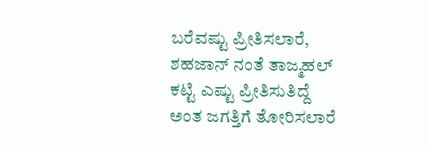ಬರೆವಷ್ಟು ಪ್ರೀತಿಸಲಾರೆ,
ಶಹಜಾನ್ ನಂತೆ ತಾಜ್ಮಹಲ್ ಕಟ್ಟಿ ಎಷ್ಟು ಪ್ರೀತಿಸುತಿದ್ದೆ ಅಂತ ಜಗತ್ತಿಗೆ ತೋರಿಸಲಾರೆ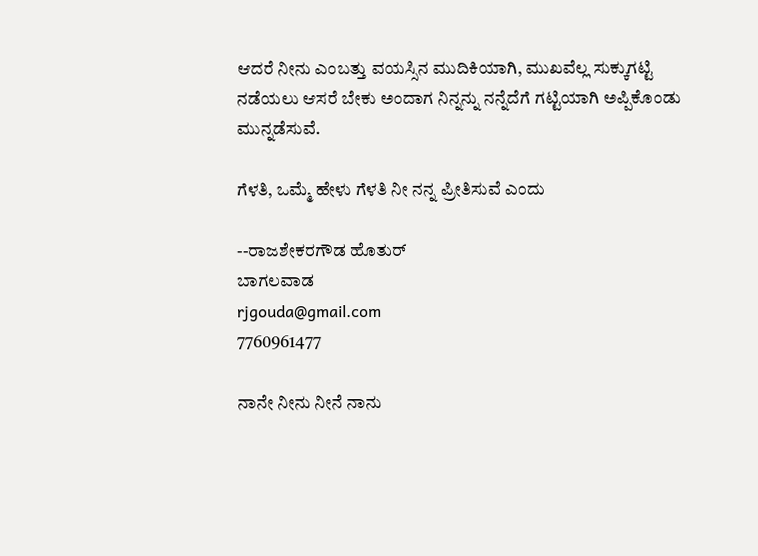ಆದರೆ ನೀನು ಎಂಬತ್ತು ವಯಸ್ಸಿನ ಮುದಿಕಿಯಾಗಿ, ಮುಖವೆಲ್ಲ ಸುಕ್ಕುಗಟ್ಟಿ
ನಡೆಯಲು ಆಸರೆ ಬೇಕು ಅಂದಾಗ ನಿನ್ನನ್ನು ನನ್ನೆದೆಗೆ ಗಟ್ಟಿಯಾಗಿ ಅಪ್ಪಿಕೊಂಡು ಮುನ್ನಡೆಸುವೆ.

ಗೆಳತಿ, ಒಮ್ಮೆ ಹೇಳು ಗೆಳತಿ ನೀ ನನ್ನ ಪ್ರೀತಿಸುವೆ ಎಂದು

--ರಾಜಶೇಕರಗೌಡ ಹೊತುರ್
ಬಾಗಲವಾಡ
rjgouda@gmail.com
7760961477

ನಾನೇ ನೀನು ನೀನೆ ನಾನು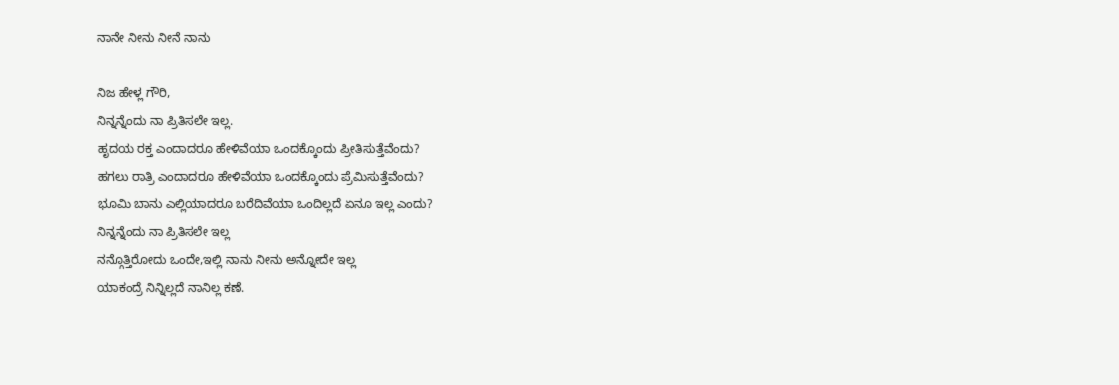ನಾನೇ ನೀನು ನೀನೆ ನಾನು

ನಿಜ ಹೇಳ್ಲ ಗೌರಿ,
ನಿನ್ನನ್ನೆಂದು ನಾ ಪ್ರಿತಿಸಲೇ ಇಲ್ಲ.
ಹೃದಯ ರಕ್ತ ಎಂದಾದರೂ ಹೇಳಿವೆಯಾ ಒಂದಕ್ಕೊಂದು ಪ್ರೀತಿಸುತ್ತೆವೆಂದು?
ಹಗಲು ರಾತ್ರಿ ಎಂದಾದರೂ ಹೇಳಿವೆಯಾ ಒಂದಕ್ಕೊಂದು ಪ್ರೆಮಿಸುತ್ತೆವೆಂದು?
ಭೂಮಿ ಬಾನು ಎಲ್ಲಿಯಾದರೂ ಬರೆದಿವೆಯಾ ಒಂದಿಲ್ಲದೆ ಏನೂ ಇಲ್ಲ ಎಂದು?
ನಿನ್ನನ್ನೆಂದು ನಾ ಪ್ರಿತಿಸಲೇ ಇಲ್ಲ
ನನ್ಗೊತ್ತಿರೋದು ಒಂದೇ,ಇಲ್ಲಿ ನಾನು ನೀನು ಅನ್ನೋದೇ ಇಲ್ಲ
ಯಾಕಂದ್ರೆ ನಿನ್ನಿಲ್ಲದೆ ನಾನಿಲ್ಲ ಕಣೆ.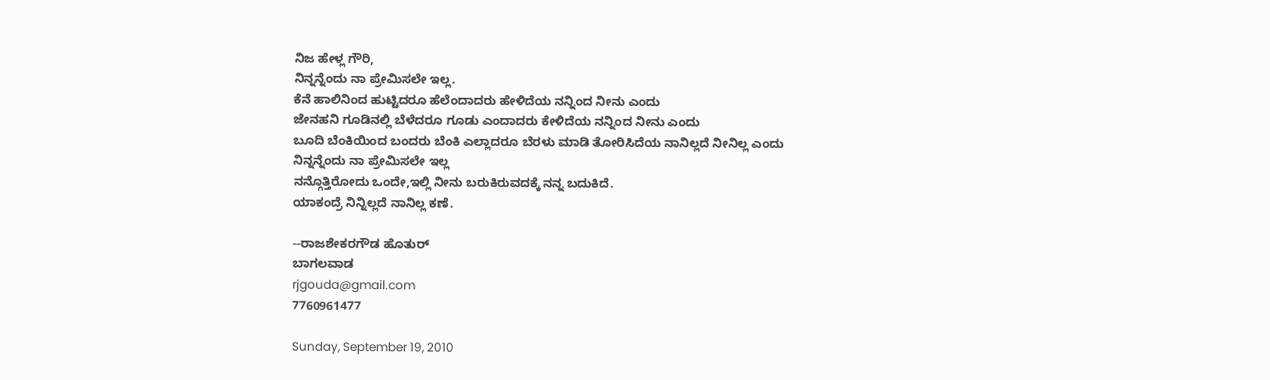ನಿಜ ಹೇಳ್ಲ ಗೌರಿ,
ನಿನ್ನನ್ನೆಂದು ನಾ ಪ್ರೇಮಿಸಲೇ ಇಲ್ಲ.
ಕೆನೆ ಹಾಲಿನಿಂದ ಹುಟ್ಟಿದರೂ ಹೆಲೆಂದಾದರು ಹೇಳಿದೆಯ ನನ್ನಿಂದ ನೀನು ಎಂದು
ಜೇನಹನಿ ಗೂಡಿನಲ್ಲಿ ಬೆಳೆದರೂ ಗೂಡು ಎಂದಾದರು ಕೇಳಿದೆಯ ನನ್ನಿಂದ ನೀನು ಎಂದು
ಬೂದಿ ಬೆಂಕಿಯಿಂದ ಬಂದರು ಬೆಂಕಿ ಎಲ್ಲಾದರೂ ಬೆರಳು ಮಾಡಿ ತೋರಿಸಿದೆಯ ನಾನಿಲ್ಲದೆ ನೀನಿಲ್ಲ ಎಂದು
ನಿನ್ನನ್ನೆಂದು ನಾ ಪ್ರೇಮಿಸಲೇ ಇಲ್ಲ
ನನ್ಗೊತ್ತಿರೋದು ಒಂದೇ,ಇಲ್ಲಿ ನೀನು ಬರುಕಿರುವದಕ್ಕೆ ನನ್ನ ಬದುಕಿದೆ.
ಯಾಕಂದ್ರೆ ನಿನ್ನಿಲ್ಲದೆ ನಾನಿಲ್ಲ ಕಣೆ.

--ರಾಜಶೇಕರಗೌಡ ಹೊತುರ್
ಬಾಗಲವಾಡ
rjgouda@gmail.com
7760961477

Sunday, September 19, 2010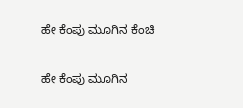ಹೇ ಕೆಂಪು ಮೂಗಿನ ಕೆಂಚಿ

ಹೇ ಕೆಂಪು ಮೂಗಿನ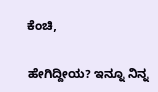ಕೆಂಚಿ,

ಹೇಗಿದ್ದೀಯ? ಇನ್ನೂ ನಿನ್ನ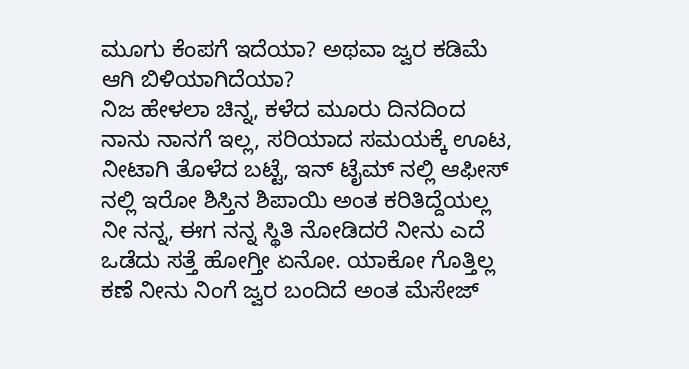ಮೂಗು ಕೆಂಪಗೆ ಇದೆಯಾ? ಅಥವಾ ಜ್ವರ ಕಡಿಮೆ ಆಗಿ ಬಿಳಿಯಾಗಿದೆಯಾ?
ನಿಜ ಹೇಳಲಾ ಚಿನ್ನ, ಕಳೆದ ಮೂರು ದಿನದಿಂದ ನಾನು ನಾನಗೆ ಇಲ್ಲ, ಸರಿಯಾದ ಸಮಯಕ್ಕೆ ಊಟ, ನೀಟಾಗಿ ತೊಳೆದ ಬಟ್ಟೆ, ಇನ್ ಟೈಮ್ ನಲ್ಲಿ ಆಫೀಸ್ ನಲ್ಲಿ ಇರೋ ಶಿಸ್ತಿನ ಶಿಪಾಯಿ ಅಂತ ಕರಿತಿದ್ದೆಯಲ್ಲ ನೀ ನನ್ನ, ಈಗ ನನ್ನ ಸ್ಥಿತಿ ನೋಡಿದರೆ ನೀನು ಎದೆ ಒಡೆದು ಸತ್ತೆ ಹೋಗ್ತೀ ಏನೋ. ಯಾಕೋ ಗೊತ್ತಿಲ್ಲ ಕಣೆ ನೀನು ನಿಂಗೆ ಜ್ವರ ಬಂದಿದೆ ಅಂತ ಮೆಸೇಜ್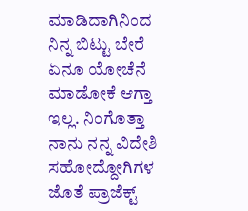ಮಾಡಿದಾಗಿನಿಂದ ನಿನ್ನ ಬಿಟ್ಟು ಬೇರೆ ಏನೂ ಯೋಚೆನೆ ಮಾಡೋಕೆ ಆಗ್ತಾ ಇಲ್ಲ. ನಿಂಗೊತ್ತಾ ನಾನು ನನ್ನ ವಿದೇಶಿ ಸಹೋದ್ದೋಗಿಗಳ ಜೊತೆ ಪ್ರಾಜೆಕ್ಟ್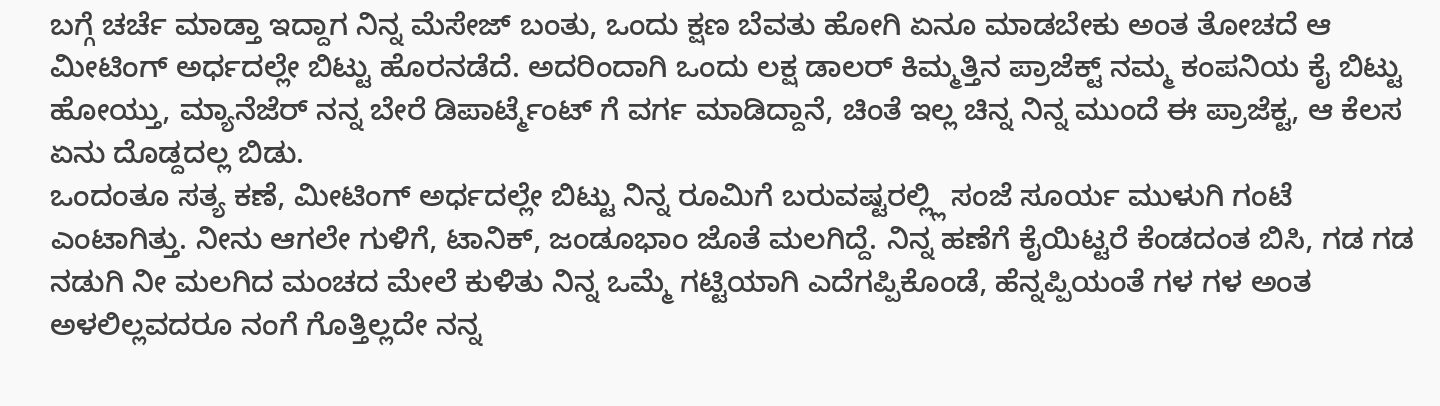ಬಗ್ಗೆ ಚರ್ಚೆ ಮಾಡ್ತಾ ಇದ್ದಾಗ ನಿನ್ನ ಮೆಸೇಜ್ ಬಂತು, ಒಂದು ಕ್ಷಣ ಬೆವತು ಹೋಗಿ ಏನೂ ಮಾಡಬೇಕು ಅಂತ ತೋಚದೆ ಆ ಮೀಟಿಂಗ್ ಅರ್ಧದಲ್ಲೇ ಬಿಟ್ಟು ಹೊರನಡೆದೆ. ಅದರಿಂದಾಗಿ ಒಂದು ಲಕ್ಷ ಡಾಲರ್ ಕಿಮ್ಮತ್ತಿನ ಪ್ರಾಜೆಕ್ಟ್ ನಮ್ಮ ಕಂಪನಿಯ ಕೈ ಬಿಟ್ಟು ಹೋಯ್ತು, ಮ್ಯಾನೆಜೆರ್ ನನ್ನ ಬೇರೆ ಡಿಪಾರ್ಟ್ಮೆಂಟ್ ಗೆ ವರ್ಗ ಮಾಡಿದ್ದಾನೆ, ಚಿಂತೆ ಇಲ್ಲ ಚಿನ್ನ ನಿನ್ನ ಮುಂದೆ ಈ ಪ್ರಾಜೆಕ್ಟ, ಆ ಕೆಲಸ ಏನು ದೊಡ್ದದಲ್ಲ ಬಿಡು.
ಒಂದಂತೂ ಸತ್ಯ ಕಣೆ, ಮೀಟಿಂಗ್ ಅರ್ಧದಲ್ಲೇ ಬಿಟ್ಟು ನಿನ್ನ ರೂಮಿಗೆ ಬರುವಷ್ಟರಲ್ಲ್ಲಿ ಸಂಜೆ ಸೂರ್ಯ ಮುಳುಗಿ ಗಂಟೆ ಎಂಟಾಗಿತ್ತು. ನೀನು ಆಗಲೇ ಗುಳಿಗೆ, ಟಾನಿಕ್, ಜಂಡೂಭಾಂ ಜೊತೆ ಮಲಗಿದ್ದೆ. ನಿನ್ನ ಹಣೆಗೆ ಕೈಯಿಟ್ಟರೆ ಕೆಂಡದಂತ ಬಿಸಿ, ಗಡ ಗಡ ನಡುಗಿ ನೀ ಮಲಗಿದ ಮಂಚದ ಮೇಲೆ ಕುಳಿತು ನಿನ್ನ ಒಮ್ಮೆ ಗಟ್ಟಿಯಾಗಿ ಎದೆಗಪ್ಪಿಕೊಂಡೆ, ಹೆನ್ನಪ್ಪಿಯಂತೆ ಗಳ ಗಳ ಅಂತ ಅಳಲಿಲ್ಲವದರೂ ನಂಗೆ ಗೊತ್ತಿಲ್ಲದೇ ನನ್ನ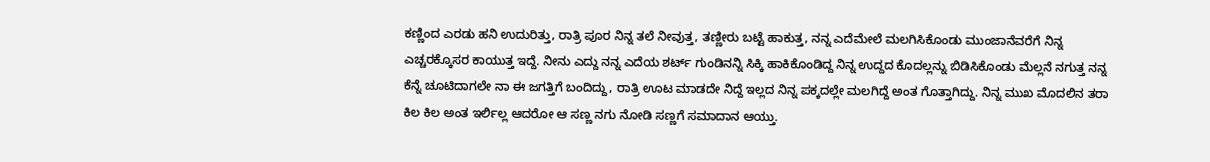ಕಣ್ಣಿಂದ ಎರಡು ಹನಿ ಉದುರಿತ್ತು, ರಾತ್ರಿ ಪೂರ ನಿನ್ನ ತಲೆ ನೀವುತ್ತ, ತಣ್ಣೀರು ಬಟ್ಟೆ ಹಾಕುತ್ತ, ನನ್ನ ಎದೆಮೇಲೆ ಮಲಗಿಸಿಕೊಂಡು ಮುಂಜಾನೆವರೆಗೆ ನಿನ್ನ ಎಚ್ಚರಕ್ಕೊಸರ ಕಾಯುತ್ತ ಇದ್ದೆ. ನೀನು ಎದ್ದು ನನ್ನ ಎದೆಯ ಶರ್ಟ್ ಗುಂಡಿನನ್ನಿ ಸಿಕ್ಕಿ ಹಾಕಿಕೊಂಡಿದ್ದ ನಿನ್ನ ಉದ್ದದ ಕೊದಲ್ಲನ್ನು ಬಿಡಿಸಿಕೊಂಡು ಮೆಲ್ಲನೆ ನಗುತ್ತ ನನ್ನ ಕೆನ್ನೆ ಚೂಟಿದಾಗಲೇ ನಾ ಈ ಜಗತ್ತಿಗೆ ಬಂದಿದ್ದು, ರಾತ್ರಿ ಊಟ ಮಾಡದೇ ನಿದ್ದೆ ಇಲ್ಲದ ನಿನ್ನ ಪಕ್ಕದಲ್ಲೇ ಮಲಗಿದ್ದೆ ಅಂತ ಗೊತ್ತಾಗಿದ್ದು. ನಿನ್ನ ಮುಖ ಮೊದಲಿನ ತರಾ ಕಿಲ ಕಿಲ ಅಂತ ಇರ್ಲಿಲ್ಲ ಆದರೋ ಆ ಸಣ್ಣ ನಗು ನೋಡಿ ಸಣ್ಣಗೆ ಸಮಾದಾನ ಆಯ್ತು.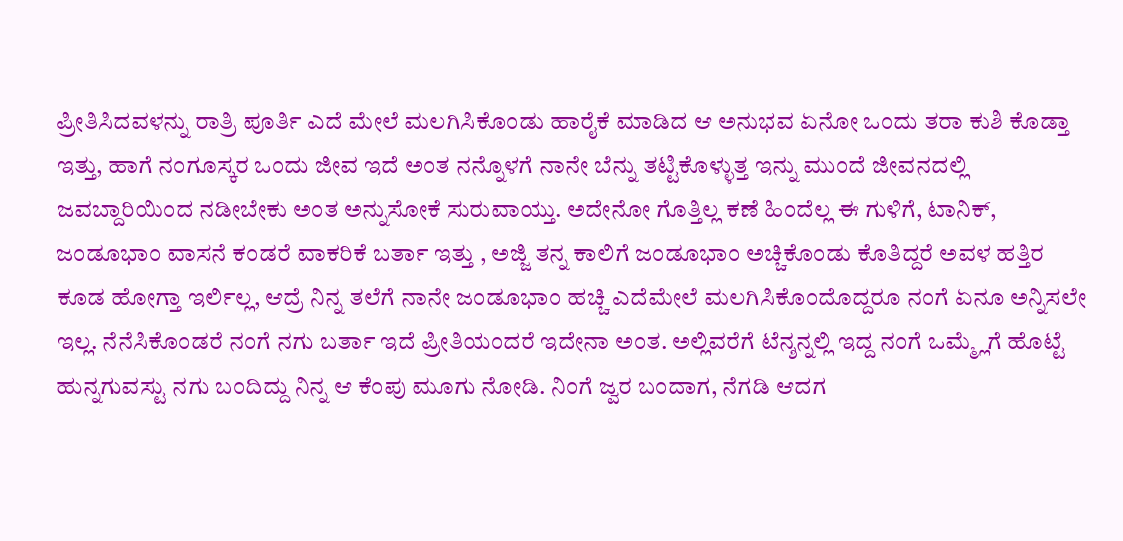ಪ್ರೀತಿಸಿದವಳನ್ನು ರಾತ್ರಿ ಪೂರ್ತಿ ಎದೆ ಮೇಲೆ ಮಲಗಿಸಿಕೊಂಡು ಹಾರೈಕೆ ಮಾಡಿದ ಆ ಅನುಭವ ಏನೋ ಒಂದು ತರಾ ಕುಶಿ ಕೊಡ್ತಾ ಇತ್ತು, ಹಾಗೆ ನಂಗೂಸ್ಕರ ಒಂದು ಜೀವ ಇದೆ ಅಂತ ನನ್ನೊಳಗೆ ನಾನೇ ಬೆನ್ನು ತಟ್ಟಿಕೊಳ್ಳುತ್ತ ಇನ್ನು ಮುಂದೆ ಜೀವನದಲ್ಲಿ ಜವಬ್ದಾರಿಯಿಂದ ನಡೀಬೇಕು ಅಂತ ಅನ್ನುಸೋಕೆ ಸುರುವಾಯ್ತು. ಅದೇನೋ ಗೊತ್ತಿಲ್ಲ ಕಣೆ ಹಿಂದೆಲ್ಲ ಈ ಗುಳಿಗೆ, ಟಾನಿಕ್, ಜಂಡೂಭಾಂ ವಾಸನೆ ಕಂಡರೆ ವಾಕರಿಕೆ ಬರ್ತಾ ಇತ್ತು , ಅಜ್ಜಿ ತನ್ನ ಕಾಲಿಗೆ ಜಂಡೂಭಾಂ ಅಚ್ಚಿಕೊಂಡು ಕೊತಿದ್ದರೆ ಅವಳ ಹತ್ತಿರ ಕೂಡ ಹೋಗ್ತಾ ಇರ್ಲಿಲ್ಲ, ಆದ್ರೆ ನಿನ್ನ ತಲೆಗೆ ನಾನೇ ಜಂಡೂಭಾಂ ಹಚ್ಚಿ ಎದೆಮೇಲೆ ಮಲಗಿಸಿಕೊಂದೊದ್ದರೂ ನಂಗೆ ಏನೂ ಅನ್ನಿಸಲೇ ಇಲ್ಲ. ನೆನೆಸಿಕೊಂಡರೆ ನಂಗೆ ನಗು ಬರ್ತಾ ಇದೆ ಪ್ರೀತಿಯಂದರೆ ಇದೇನಾ ಅಂತ. ಅಲ್ಲಿವರೆಗೆ ಟೆನ್ಶನ್ನಲ್ಲಿ ಇದ್ದ ನಂಗೆ ಒಮ್ಮ್ಲೆಗೆ ಹೊಟ್ಟೆ ಹುನ್ನಗುವಸ್ಟು ನಗು ಬಂದಿದ್ದು ನಿನ್ನ ಆ ಕೆಂಪು ಮೂಗು ನೋಡಿ. ನಿಂಗೆ ಜ್ವರ ಬಂದಾಗ, ನೆಗಡಿ ಆದಗ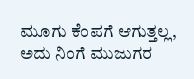ಮೂಗು ಕೆಂಪಗೆ ಆಗುತ್ತಲ್ಲ, ಅದು ನಿಂಗೆ ಮುಜುಗರ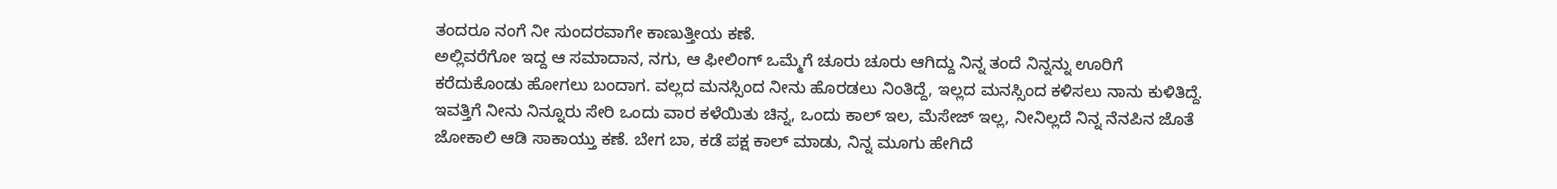ತಂದರೂ ನಂಗೆ ನೀ ಸುಂದರವಾಗೇ ಕಾಣುತ್ತೀಯ ಕಣೆ.
ಅಲ್ಲಿವರೆಗೋ ಇದ್ದ ಆ ಸಮಾದಾನ, ನಗು, ಆ ಫೀಲಿಂಗ್ ಒಮ್ಮೆಗೆ ಚೂರು ಚೂರು ಆಗಿದ್ದು ನಿನ್ನ ತಂದೆ ನಿನ್ನನ್ನು ಊರಿಗೆ ಕರೆದುಕೊಂಡು ಹೋಗಲು ಬಂದಾಗ. ವಲ್ಲದ ಮನಸ್ಸಿಂದ ನೀನು ಹೊರಡಲು ನಿಂತಿದ್ದೆ, ಇಲ್ಲದ ಮನಸ್ಸಿಂದ ಕಳಿಸಲು ನಾನು ಕುಳಿತಿದ್ದೆ. ಇವತ್ತಿಗೆ ನೀನು ನಿನ್ನೂರು ಸೇರಿ ಒಂದು ವಾರ ಕಳೆಯಿತು ಚಿನ್ನ, ಒಂದು ಕಾಲ್ ಇಲ, ಮೆಸೇಜ್ ಇಲ್ಲ, ನೀನಿಲ್ಲದೆ ನಿನ್ನ ನೆನಪಿನ ಜೊತೆ ಜೋಕಾಲಿ ಆಡಿ ಸಾಕಾಯ್ತು ಕಣೆ. ಬೇಗ ಬಾ, ಕಡೆ ಪಕ್ಷ ಕಾಲ್ ಮಾಡು, ನಿನ್ನ ಮೂಗು ಹೇಗಿದೆ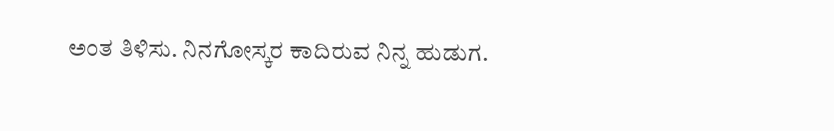ಅಂತ ತಿಳಿಸು. ನಿನಗೋಸ್ಕರ ಕಾದಿರುವ ನಿನ್ನ ಹುಡುಗ.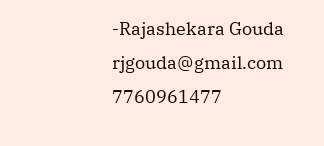-Rajashekara Gouda
rjgouda@gmail.com
7760961477